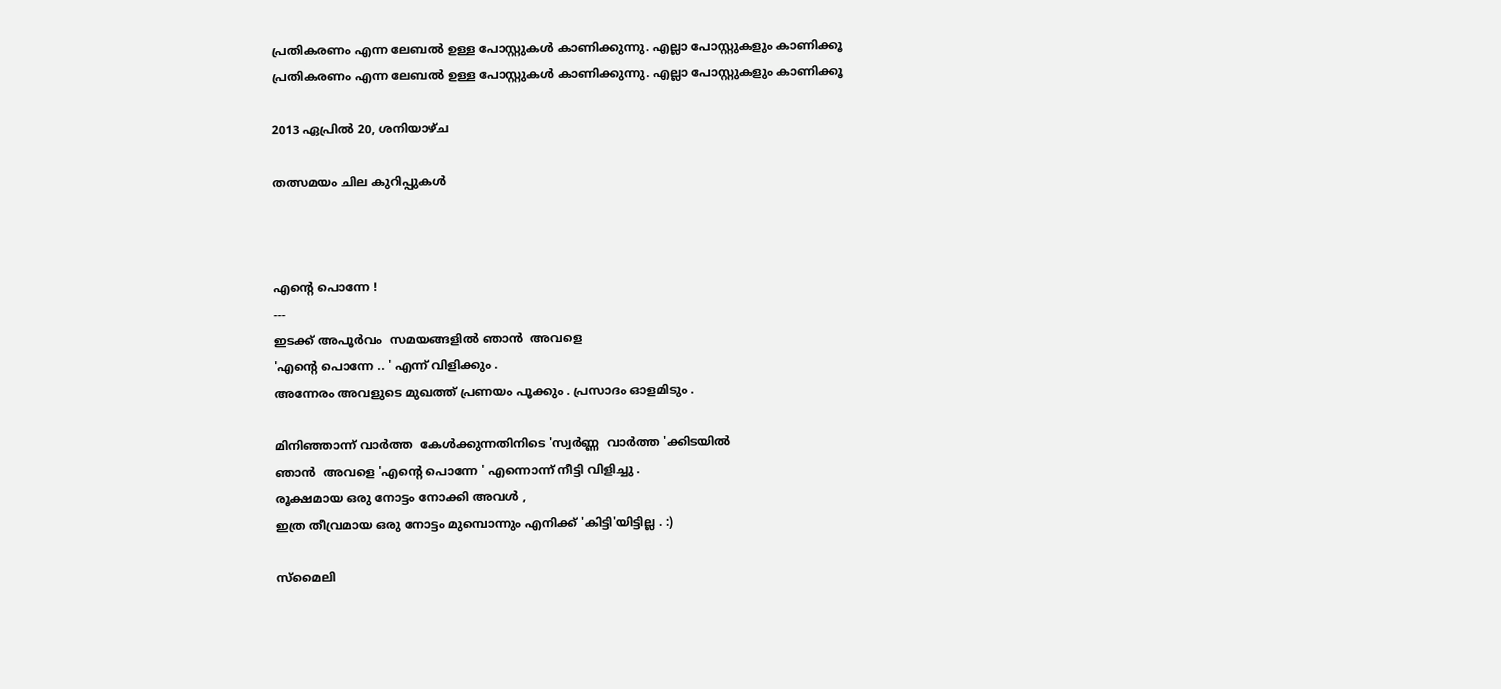പ്രതികരണം എന്ന ലേബല്‍ ഉള്ള പോസ്റ്റുകള്‍ കാണിക്കുന്നു. എല്ലാ പോസ്റ്റുകളും കാണിക്കൂ
പ്രതികരണം എന്ന ലേബല്‍ ഉള്ള പോസ്റ്റുകള്‍ കാണിക്കുന്നു. എല്ലാ പോസ്റ്റുകളും കാണിക്കൂ

2013 ഏപ്രിൽ 20, ശനിയാഴ്‌ച

തത്സമയം ചില കുറിപ്പുകള്‍



എന്റെ പൊന്നേ !
---
ഇടക്ക് അപൂര്‍വം  സമയങ്ങളില്‍ ഞാന്‍  അവളെ
'എന്റെ പൊന്നേ .. ' എന്ന് വിളിക്കും .
അന്നേരം അവളുടെ മുഖത്ത് പ്രണയം പൂക്കും . പ്രസാദം ഓളമിടും .

മിനിഞ്ഞാന്ന് വാര്‍ത്ത  കേള്‍ക്കുന്നതിനിടെ 'സ്വര്‍ണ്ണ  വാര്‍ത്ത 'ക്കിടയില്‍
ഞാന്‍  അവളെ 'എന്റെ പൊന്നേ ' എന്നൊന്ന് നീട്ടി വിളിച്ചു .
രൂക്ഷമായ ഒരു നോട്ടം നോക്കി അവള്‍ ,
ഇത്ര തീവ്രമായ ഒരു നോട്ടം മുമ്പൊന്നും എനിക്ക് 'കിട്ടി'യിട്ടില്ല . :)

സ്മൈലി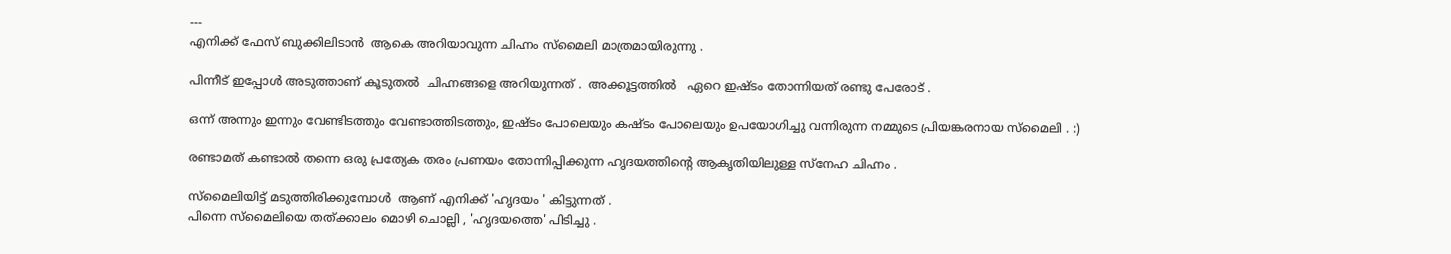---
എനിക്ക് ഫേസ് ബുക്കിലിടാന്‍  ആകെ അറിയാവുന്ന ചിഹ്നം സ്മൈലി മാത്രമായിരുന്നു .

പിന്നീട് ഇപ്പോള്‍ അടുത്താണ് കൂടുതല്‍  ചിഹ്നങ്ങളെ അറിയുന്നത് .  അക്കൂട്ടത്തില്‍   ഏറെ ഇഷ്ടം തോന്നിയത് രണ്ടു പേരോട് .

ഒന്ന് അന്നും ഇന്നും വേണ്ടിടത്തും വേണ്ടാത്തിടത്തും, ഇഷ്ടം പോലെയും കഷ്ടം പോലെയും ഉപയോഗിച്ചു വന്നിരുന്ന നമ്മുടെ പ്രിയങ്കരനായ സ്മൈലി . :)

രണ്ടാമത് കണ്ടാല്‍ തന്നെ ഒരു പ്രത്യേക തരം പ്രണയം തോന്നിപ്പിക്കുന്ന ഹൃദയത്തിന്റെ ആകൃതിയിലുള്ള സ്നേഹ ചിഹ്നം .

സ്മൈലിയിട്ട് മടുത്തിരിക്കുമ്പോള്‍  ആണ് എനിക്ക് 'ഹൃദയം ' കിട്ടുന്നത് .
പിന്നെ സ്മൈലിയെ തത്ക്കാലം മൊഴി ചൊല്ലി , 'ഹൃദയത്തെ' പിടിച്ചു .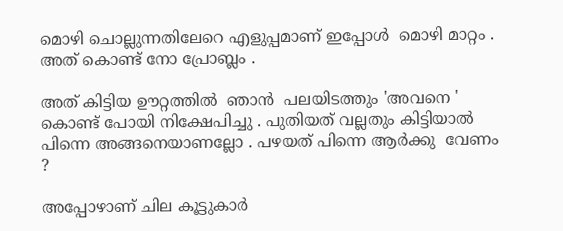മൊഴി ചൊല്ലുന്നതിലേറെ എളുപ്പമാണ് ഇപ്പോള്‍  മൊഴി മാറ്റം . അത് കൊണ്ട് നോ പ്രോബ്ലം .

അത് കിട്ടിയ ഊറ്റത്തില്‍  ഞാന്‍  പലയിടത്തും 'അവനെ ' കൊണ്ട് പോയി നിക്ഷേപിച്ചു . പുതിയത് വല്ലതും കിട്ടിയാല്‍  പിന്നെ അങ്ങനെയാണല്ലോ . പഴയത് പിന്നെ ആര്‍ക്കു  വേണം ?

അപ്പോഴാണ്‌ ചില കൂട്ടുകാര്‍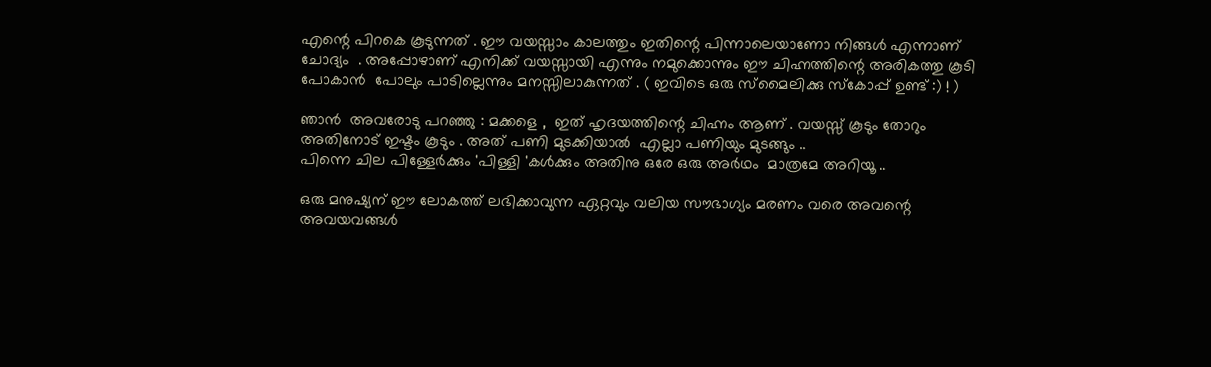എന്റെ പിറകെ കൂടുന്നത് . ഈ വയസ്സാം കാലത്തും ഇതിന്റെ പിന്നാലെയാണോ നിങ്ങള്‍ എന്നാണ് ചോദ്യം  . അപ്പോഴാണ്‌ എനിക്ക് വയസ്സായി എന്നും നമുക്കൊന്നും ഈ ചിഹ്നത്തിന്റെ അരികത്തു കൂടി പോകാന്‍  പോലും പാടില്ലെന്നും മനസ്സിലാകുന്നത്‌ . ( ഇവിടെ ഒരു സ്മൈലിക്കു സ്കോപ്പ് ഉണ്ട് :) ! )

ഞാന്‍  അവരോടു പറഞ്ഞു : മക്കളെ ,  ഇത് ഹൃദയത്തിന്റെ ചിഹ്നം ആണ് . വയസ്സ് കൂടും തോറും അതിനോട് ഇഷ്ടം കൂടും . അത് പണി മുടക്കിയാല്‍  എല്ലാ പണിയും മുടങ്ങും ..
പിന്നെ ചില പിള്ളേര്‍ക്കും 'പിള്ളി 'കള്‍ക്കും അതിനു ഒരേ ഒരു അര്‍ഥം  മാത്രമേ അറിയൂ ..

ഒരു മനുഷ്യന് ഈ ലോകത്ത് ലഭിക്കാവുന്ന ഏറ്റവും വലിയ സൗഭാഗ്യം മരണം വരെ അവന്റെ അവയവങ്ങള്‍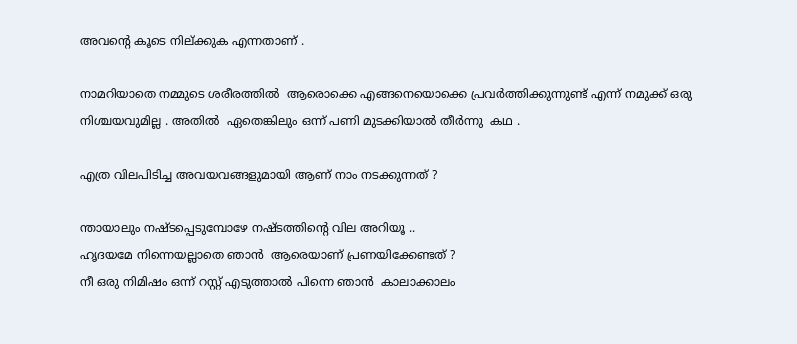അവന്റെ കൂടെ നില്ക്കുക എന്നതാണ് .

നാമറിയാതെ നമ്മുടെ ശരീരത്തില്‍  ആരൊക്കെ എങ്ങനെയൊക്കെ പ്രവര്‍ത്തിക്കുന്നുണ്ട് എന്ന് നമുക്ക് ഒരു നിശ്ചയവുമില്ല . അതില്‍  ഏതെങ്കിലും ഒന്ന് പണി മുടക്കിയാല്‍ തീര്‍ന്നു  കഥ .

എത്ര വിലപിടിച്ച അവയവങ്ങളുമായി ആണ് നാം നടക്കുന്നത് ?

ന്തായാലും നഷ്ടപ്പെടുമ്പോഴേ നഷ്ടത്തിന്റെ വില അറിയൂ ..
ഹൃദയമേ നിന്നെയല്ലാതെ ഞാന്‍  ആരെയാണ് പ്രണയിക്കേണ്ടത് ?
നീ ഒരു നിമിഷം ഒന്ന് റസ്റ്റ്‌ എടുത്താല്‍ പിന്നെ ഞാന്‍  കാലാക്കാലം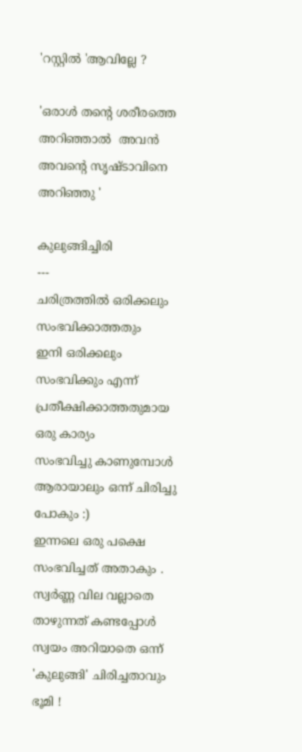'റസ്റ്റില്‍ 'ആവില്ലേ ?

'ഒരാള്‍ തന്റെ ശരീരത്തെ അറിഞ്ഞാല്‍  അവന്‍ അവന്റെ സൃഷ്ടാവിനെ അറിഞ്ഞു '

കുലുങ്ങിച്ചിരി
---
ചരിത്രത്തില്‍ ഒരിക്കലും സംഭവിക്കാത്തതും
ഇനി ഒരിക്കലും സംഭവിക്കും എന്ന് പ്രതീക്ഷിക്കാത്തതുമായ ഒരു കാര്യം
സംഭവിച്ചു കാണുമ്പോള്‍ ആരായാലും ഒന്ന് ചിരിച്ചു പോകും :)
ഇന്നലെ ഒരു പക്ഷെ സംഭവിച്ചത് അതാകും .
സ്വര്‍ണ്ണ വില വല്ലാതെ താഴുന്നത് കണ്ടപ്പോള്‍
സ്വയം അറിയാതെ ഒന്ന് 'കുലുങ്ങി' ചിരിച്ചതാവും ഭൂമി !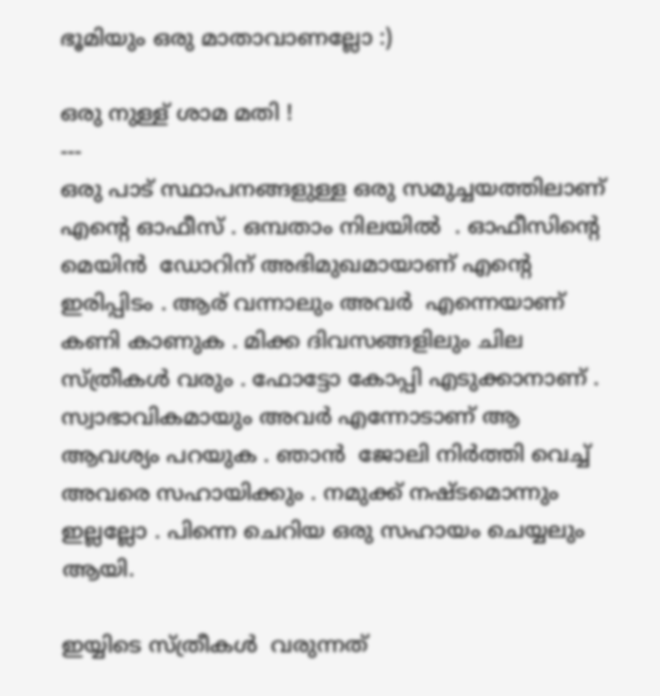ഭൂമിയും ഒരു മാതാവാണല്ലോ :)

ഒരു നുള്ള് ശാമ മതി !
---
ഒരു പാട് സ്ഥാപനങ്ങളുള്ള ഒരു സമുച്ചയത്തിലാണ് എന്റെ ഓഫീസ് . ഒമ്പതാം നിലയില്‍  . ഓഫീസിന്റെ മെയിന്‍  ഡോറിന് അഭിമുഖമായാണ് എന്റെ ഇരിപ്പിടം . ആര് വന്നാലും അവര്‍  എന്നെയാണ് കണി കാണുക . മിക്ക ദിവസങ്ങളിലും ചില സ്ത്രീകള്‍ വരും . ഫോട്ടോ കോപ്പി എടുക്കാനാണ് . സ്വാഭാവികമായും അവര്‍ എന്നോടാണ് ആ ആവശ്യം പറയുക . ഞാന്‍  ജോലി നിര്‍ത്തി വെച്ച് അവരെ സഹായിക്കും . നമുക്ക് നഷ്ടമൊന്നും ഇല്ലല്ലോ . പിന്നെ ചെറിയ ഒരു സഹായം ചെയ്യലും ആയി.

ഇയ്യിടെ സ്ത്രീകള്‍  വരുന്നത്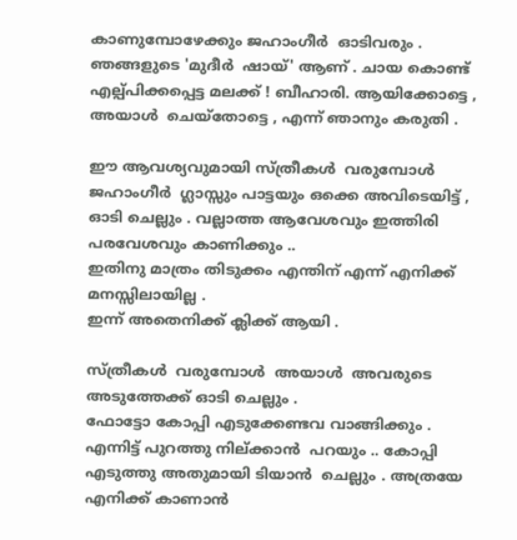കാണുമ്പോഴേക്കും ജഹാംഗീര്‍  ഓടിവരും . ഞങ്ങളുടെ 'മുദീര്‍  ഷായ്' ആണ് . ചായ കൊണ്ട് എല്പ്പിക്കപ്പെട്ട മലക്ക് ! ബീഹാരി. ആയിക്കോട്ടെ , അയാള്‍  ചെയ്തോട്ടെ , എന്ന് ഞാനും കരുതി .

ഈ ആവശ്യവുമായി സ്ത്രീകള്‍  വരുമ്പോള്‍  ജഹാംഗീര്‍  ഗ്ലാസ്സും പാട്ടയും ഒക്കെ അവിടെയിട്ട് , ഓടി ചെല്ലും . വല്ലാത്ത ആവേശവും ഇത്തിരി പരവേശവും കാണിക്കും ..
ഇതിനു മാത്രം തിടുക്കം എന്തിന് എന്ന് എനിക്ക് മനസ്സിലായില്ല .
ഇന്ന് അതെനിക്ക് ക്ലിക്ക് ആയി .

സ്ത്രീകള്‍  വരുമ്പോള്‍  അയാള്‍  അവരുടെ അടുത്തേക്ക് ഓടി ചെല്ലും .
ഫോട്ടോ കോപ്പി എടുക്കേണ്ടവ വാങ്ങിക്കും . എന്നിട്ട് പുറത്തു നില്ക്കാന്‍  പറയും .. കോപ്പി എടുത്തു അതുമായി ടിയാന്‍  ചെല്ലും . അത്രയേ എനിക്ക് കാണാന്‍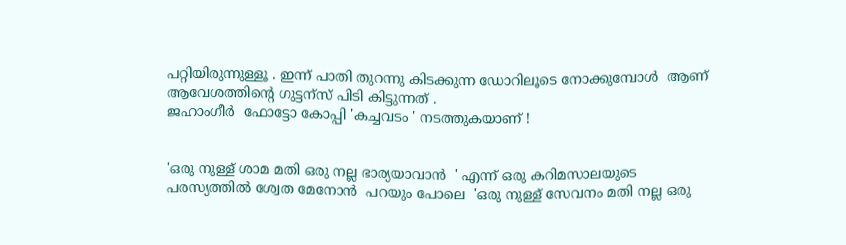പറ്റിയിരുന്നുള്ളൂ . ഇന്ന് പാതി തുറന്നു കിടക്കുന്ന ഡോറിലൂടെ നോക്കുമ്പോള്‍  ആണ് ആവേശത്തിന്റെ ഗുട്ടന്സ് പിടി കിട്ടുന്നത് .
ജഹാംഗീര്‍  ഫോട്ടോ കോപ്പി 'കച്ചവടം ' നടത്തുകയാണ് !


'ഒരു നുള്ള് ശാമ മതി ഒരു നല്ല ഭാര്യയാവാന്‍  ' എന്ന് ഒരു കറിമസാലയുടെ പരസ്യത്തില്‍ ശ്വേത മേനോന്‍  പറയും പോലെ  'ഒരു നുള്ള് സേവനം മതി നല്ല ഒരു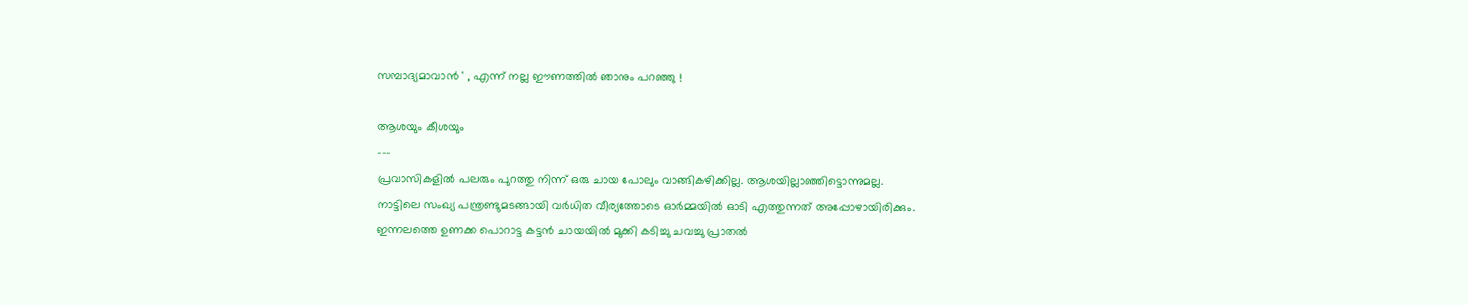സമ്പാദ്യമാവാന്‍ ' , എന്ന് നല്ല ഈണത്തില്‍ ഞാനും പറഞ്ഞു !

ആശയും കീശയും
---
പ്രവാസികളില്‍ പലരും പുറത്തു നിന്ന് ഒരു ചായ പോലും വാങ്ങികഴിക്കില്ല. ആശയില്ലാഞ്ഞിട്ടൊന്നുമല്ല.
നാട്ടിലെ സംഖ്യ പന്ത്രണ്ടുമടങ്ങായി വര്‍ധിത വീര്യത്തോടെ ഓര്‍മ്മയില്‍ ഓടി എത്തുന്നത് അപ്പോഴായിരിക്കും.
ഇന്നലത്തെ ഉണക്ക പൊറാട്ട കട്ടന്‍ ചായയില്‍ മുക്കി കടിച്ചു ചവച്ചു പ്രാതല്‍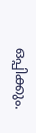ഒപ്പിക്കും.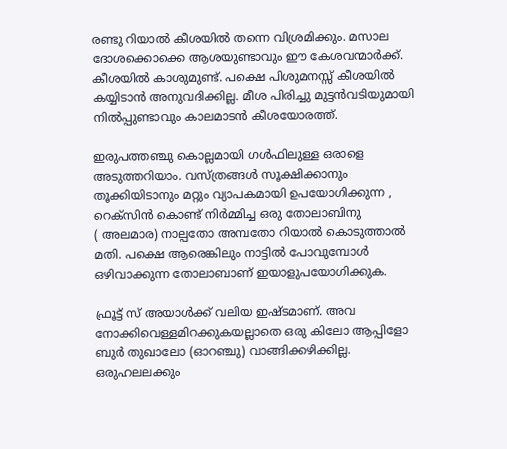രണ്ടു റിയാല്‍ കീശയില്‍ തന്നെ വിശ്രമിക്കും. മസാല ദോശക്കൊക്കെ ആശയുണ്ടാവും ഈ കേശവന്മാര്‍ക്ക്.
കീശയില്‍ കാശുമുണ്ട്. പക്ഷെ പിശുമനസ്സ് കീശയില്‍ കയ്യിടാന്‍ അനുവദിക്കില്ല. മീശ പിരിച്ചു മുട്ടന്‍വടിയുമായി നില്‍പ്പുണ്ടാവും കാലമാടന്‍ കീശയോരത്ത്.

ഇരുപത്തഞ്ചു കൊല്ലമായി ഗള്‍ഫിലുള്ള ഒരാളെ അടുത്തറിയാം. വസ്ത്രങ്ങള്‍ സൂക്ഷിക്കാനും തൂക്കിയിടാനും മറ്റും വ്യാപകമായി ഉപയോഗിക്കുന്ന , റെക്സിന്‍ കൊണ്ട് നിര്‍മ്മിച്ച ഒരു തോലാബിനു
( അലമാര) നാല്പതോ അമ്പതോ റിയാല്‍ കൊടുത്താല്‍ മതി. പക്ഷെ ആരെങ്കിലും നാട്ടില്‍ പോവുമ്പോള്‍ ഒഴിവാക്കുന്ന തോലാബാണ് ഇയാളുപയോഗിക്കുക.

ഫ്രൂട്ട് സ് അയാള്‍ക്ക് വലിയ ഇഷ്ടമാണ്. അവ നോക്കിവെള്ളമിറക്കുകയല്ലാതെ ഒരു കിലോ ആപ്പിളോ ബുർ തുഖാലോ (ഓറഞ്ചു) വാങ്ങിക്കഴിക്കില്ല.
ഒരുഹലലക്കും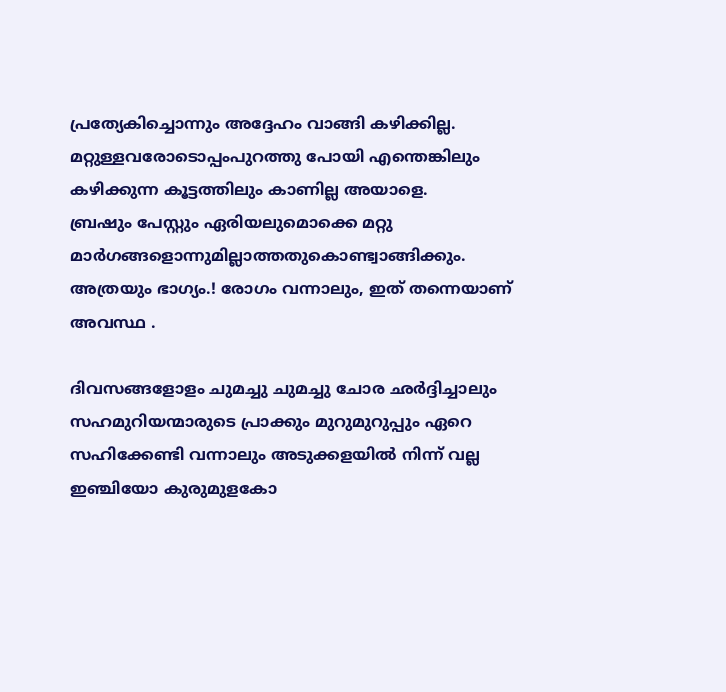പ്രത്യേകിച്ചൊന്നും അദ്ദേഹം വാങ്ങി കഴിക്കില്ല.
മറ്റുള്ളവരോടൊപ്പംപുറത്തു പോയി എന്തെങ്കിലും കഴിക്കുന്ന കൂട്ടത്തിലും കാണില്ല അയാളെ.
ബ്രഷും പേസ്റ്റും ഏരിയലുമൊക്കെ മറ്റു മാര്‍ഗങ്ങളൊന്നുമില്ലാത്തതുകൊണ്ട്വാങ്ങിക്കും. അത്രയും ഭാഗ്യം.! രോഗം വന്നാലും, ഇത് തന്നെയാണ് അവസ്ഥ .

ദിവസങ്ങളോളം ചുമച്ചു ചുമച്ചു ചോര ഛര്‍ദ്ദിച്ചാലും സഹമുറിയന്മാരുടെ പ്രാക്കും മുറുമുറുപ്പും ഏറെ സഹിക്കേണ്ടി വന്നാലും അടുക്കളയില്‍ നിന്ന് വല്ല ഇഞ്ചിയോ കുരുമുളകോ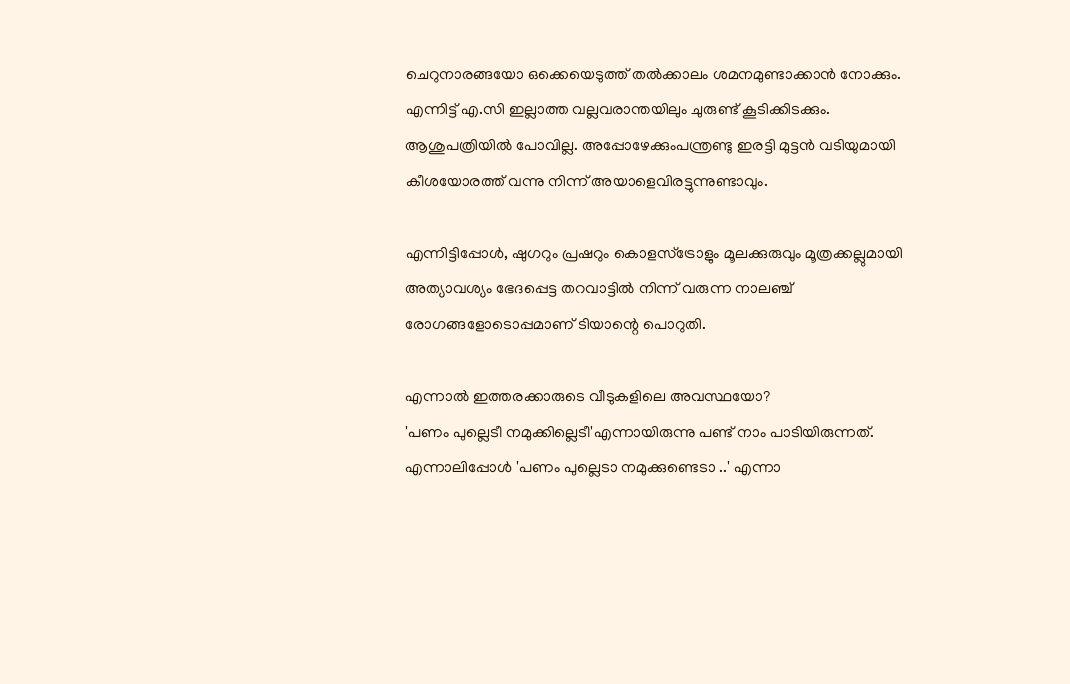ചെറുനാരങ്ങയോ ഒക്കെയെടുത്ത് തല്‍ക്കാലം ശമനമുണ്ടാക്കാന്‍ നോക്കും. എന്നിട്ട് എ.സി ഇല്ലാത്ത വല്ലവരാന്തയിലും ചുരുണ്ട് കൂടിക്കിടക്കും. ആശുപത്രിയില്‍ പോവില്ല. അപ്പോഴേക്കുംപന്ത്രണ്ടു ഇരട്ടി മുട്ടന്‍ വടിയുമായി കീശയോരത്ത് വന്നു നിന്ന് അയാളെവിരട്ടുന്നുണ്ടാവും.

എന്നിട്ടിപ്പോള്‍, ഷുഗറും പ്രഷറും കൊളസ്ട്രോളും മൂലക്കുരുവും മൂത്രക്കല്ലുമായി അത്യാവശ്യം ഭേദപ്പെട്ട തറവാട്ടില്‍ നിന്ന് വരുന്ന നാലഞ്ച് രോഗങ്ങളോടൊപ്പമാണ് ടിയാന്റെ പൊറുതി.

എന്നാല്‍ ഇത്തരക്കാരുടെ വീടുകളിലെ അവസ്ഥയോ?
'പണം പുല്ലെടീ നമുക്കില്ലെടീ'എന്നായിരുന്നു പണ്ട് നാം പാടിയിരുന്നത്. എന്നാലിപ്പോള്‍ 'പണം പുല്ലെടാ നമുക്കുണ്ടെടാ ..' എന്നാ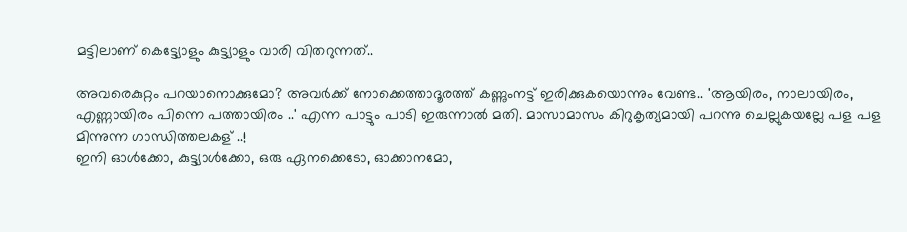മട്ടിലാണ് കെട്ട്യോളും കുട്ട്യാളും വാരി വിതറുന്നത്..

അവരെകുറ്റം പറയാനൊക്കുമോ? അവര്‍ക്ക് നോക്കെത്താദൂരത്ത് കണ്ണുംനട്ട് ഇരിക്കുകയൊന്നും വേണ്ട.. 'ആയിരം, നാലായിരം, എണ്ണായിരം പിന്നെ പത്തായിരം ..' എന്ന പാട്ടും പാടി ഇരുന്നാല്‍ മതി. മാസാമാസം കിറുകൃത്യമായി പറന്നു ചെല്ലുകയല്ലേ പള പള മിന്നുന്ന ഗാന്ധിത്തലകള് ..!
ഇനി ഓള്‍ക്കോ, കുട്ട്യാള്‍ക്കോ, ഒരു ഏനക്കെടോ, ഓക്കാനമോ,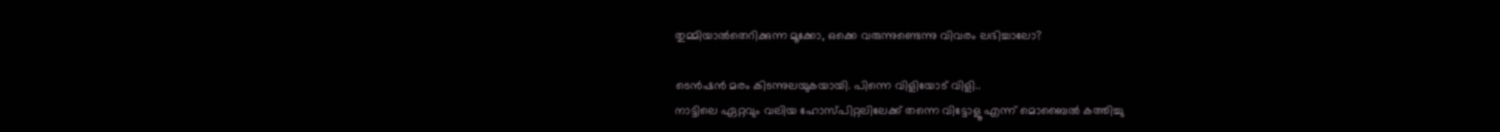തുമ്മിയാല്‍തെറിക്കുന്ന മൂക്കോ, ഒക്കെ വരുന്നുണ്ടെന്നു വിവരം ലഭിച്ചാലോ?

ടെന്‍ഷന്‍ മരം കിടന്നുലയുകയായി. പിന്നെ വിളിയോട് വിളി..
നാട്ടിലെ ഏറ്റവും വലിയ ഹോസ്പിറ്റലിലേക്ക് തന്നെ വിട്ടോളൂ എന്ന് മൊബൈല്‍ കത്തിച്ചു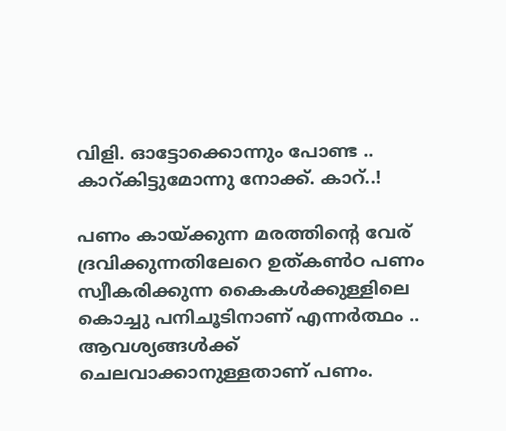വിളി. ഓട്ടോക്കൊന്നും പോണ്ട .. കാറ്കിട്ടുമോന്നു നോക്ക്. കാറ്..!

പണം കായ്ക്കുന്ന മരത്തിന്റെ വേര് ദ്രവിക്കുന്നതിലേറെ ഉത്കണ്‍ഠ പണം സ്വീകരിക്കുന്ന കൈകള്‍ക്കുള്ളിലെ കൊച്ചു പനിചൂടിനാണ് എന്നര്‍ത്ഥം ..
ആവശ്യങ്ങള്‍ക്ക് ചെലവാക്കാനുള്ളതാണ് പണം.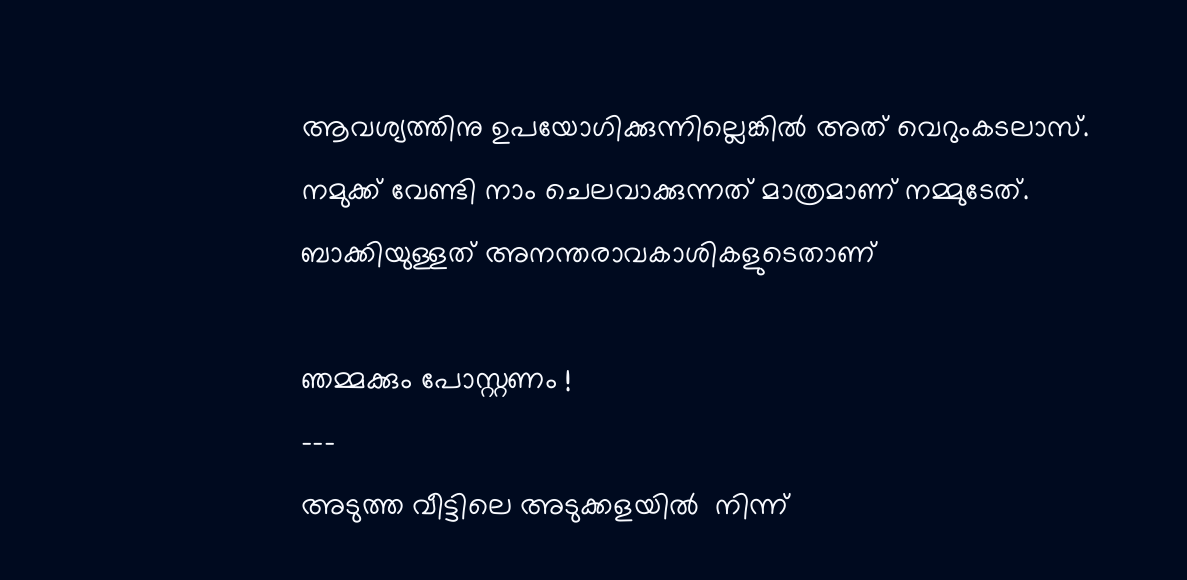ആവശ്യത്തിനു ഉപയോഗിക്കുന്നില്ലെങ്കില്‍ അത് വെറുംകടലാസ്.
നമുക്ക് വേണ്ടി നാം ചെലവാക്കുന്നത് മാത്രമാണ് നമ്മുടേത്‌.
ബാക്കിയുള്ളത് അനന്തരാവകാശികളുടെതാണ്

ഞമ്മക്കും പോസ്റ്റണം !
---
അടുത്ത വീട്ടിലെ അടുക്കളയില്‍  നിന്ന്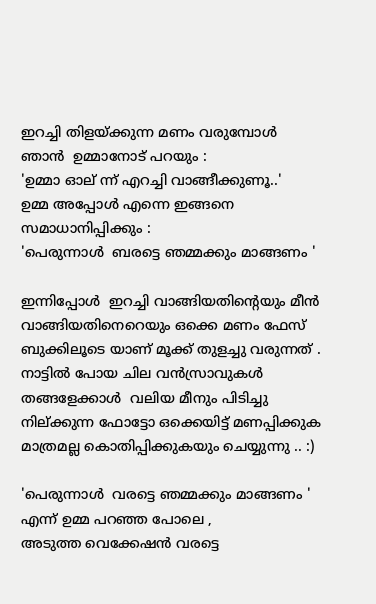ഇറച്ചി തിളയ്ക്കുന്ന മണം വരുമ്പോള്‍ ഞാന്‍  ഉമ്മാനോട് പറയും :
'ഉമ്മാ ഓല് ന്ന് എറച്ചി വാങ്ങീക്കുണൂ..'
ഉമ്മ അപ്പോള്‍ എന്നെ ഇങ്ങനെ സമാധാനിപ്പിക്കും :
'പെരുന്നാള്‍  ബരട്ടെ ഞമ്മക്കും മാങ്ങണം '

ഇന്നിപ്പോള്‍  ഇറച്ചി വാങ്ങിയതിന്റെയും മീന്‍  വാങ്ങിയതിനെറെയും ഒക്കെ മണം ഫേസ് ബുക്കിലൂടെ യാണ് മൂക്ക് തുളച്ചു വരുന്നത് . നാട്ടില്‍ പോയ ചില വന്‍സ്രാവുകള്‍  തങ്ങളേക്കാള്‍  വലിയ മീനും പിടിച്ചു നില്ക്കുന്ന ഫോട്ടോ ഒക്കെയിട്ട് മണപ്പിക്കുക മാത്രമല്ല കൊതിപ്പിക്കുകയും ചെയ്യുന്നു .. :)

'പെരുന്നാള്‍  വരട്ടെ ഞമ്മക്കും മാങ്ങണം ' എന്ന് ഉമ്മ പറഞ്ഞ പോലെ ,
അടുത്ത വെക്കേഷന്‍ വരട്ടെ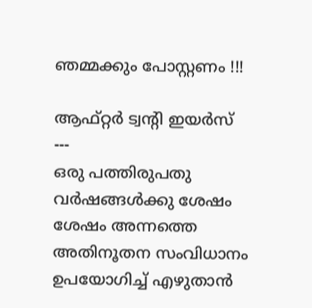ഞമ്മക്കും പോസ്റ്റണം !!!

ആഫ്റ്റര്‍ ട്വന്റി ഇയര്‍സ്
---
ഒരു പത്തിരുപതു വര്‍ഷങ്ങള്‍ക്കു ശേഷം ശേഷം അന്നത്തെ അതിനൂതന സംവിധാനം ഉപയോഗിച്ച് എഴുതാന്‍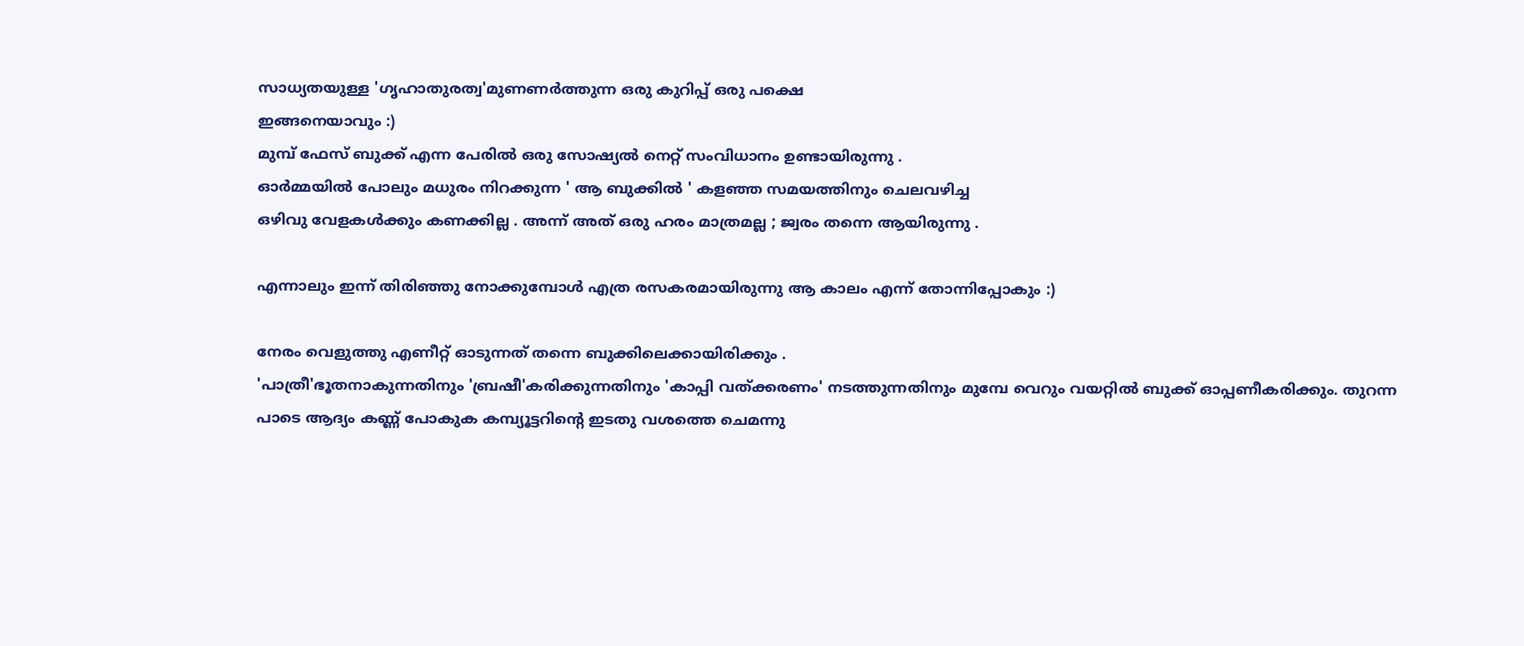സാധ്യതയുള്ള 'ഗൃഹാതുരത്വ'മുണണര്‍ത്തുന്ന ഒരു കുറിപ്പ് ഒരു പക്ഷെ
ഇങ്ങനെയാവും :)
മുമ്പ് ഫേസ് ബുക്ക്‌ എന്ന പേരില്‍ ഒരു സോഷ്യല്‍ നെറ്റ് സംവിധാനം ഉണ്ടായിരുന്നു .
ഓര്‍മ്മയില്‍ പോലും മധുരം നിറക്കുന്ന ' ആ ബുക്കില്‍ ' കളഞ്ഞ സമയത്തിനും ചെലവഴിച്ച
ഒഴിവു വേളകള്‍ക്കും കണക്കില്ല . അന്ന് അത് ഒരു ഹരം മാത്രമല്ല ; ജ്വരം തന്നെ ആയിരുന്നു .

എന്നാലും ഇന്ന് തിരിഞ്ഞു നോക്കുമ്പോള്‍ എത്ര രസകരമായിരുന്നു ആ കാലം എന്ന് തോന്നിപ്പോകും :)

നേരം വെളുത്തു എണീറ്റ്‌ ഓടുന്നത് തന്നെ ബുക്കിലെക്കായിരിക്കും .
'പാത്രീ'ഭൂതനാകുന്നതിനും 'ബ്രഷീ'കരിക്കുന്നതിനും 'കാപ്പി വത്ക്കരണം' നടത്തുന്നതിനും മുമ്പേ വെറും വയറ്റില്‍ ബുക്ക് ഓപ്പണീകരിക്കും. തുറന്ന പാടെ ആദ്യം കണ്ണ് പോകുക കമ്പ്യൂട്ടറിന്റെ ഇടതു വശത്തെ ചെമന്നു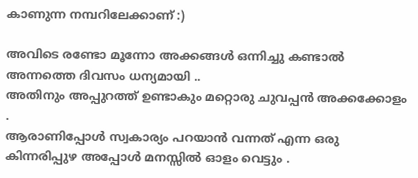കാണുന്ന നമ്പറിലേക്കാണ് :)

അവിടെ രണ്ടോ മൂന്നോ അക്കങ്ങള്‍ ഒന്നിച്ചു കണ്ടാല്‍ അന്നത്തെ ദിവസം ധന്യമായി ..
അതിനും അപ്പുറത്ത് ഉണ്ടാകും മറ്റൊരു ചുവപ്പന്‍ അക്കക്കോളം .
ആരാണിപ്പോള്‍ സ്വകാര്യം പറയാന്‍ വന്നത് എന്ന ഒരു കിന്നരിപ്പുഴ അപ്പോള്‍ മനസ്സില്‍ ഓളം വെട്ടും .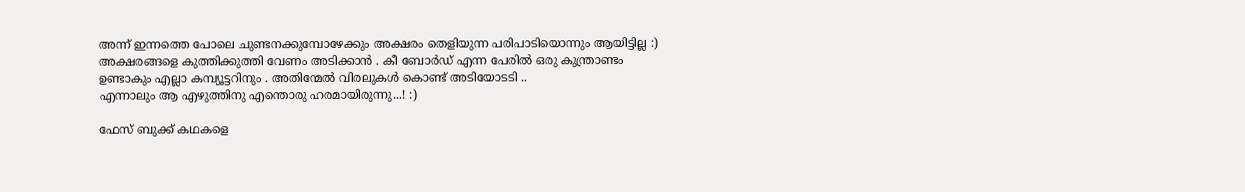അന്ന് ഇന്നത്തെ പോലെ ചുണ്ടനക്കുമ്പോഴേക്കും അക്ഷരം തെളിയുന്ന പരിപാടിയൊന്നും ആയിട്ടില്ല :)
അക്ഷരങ്ങളെ കുത്തിക്കുത്തി വേണം അടിക്കാന്‍ . കീ ബോര്‍ഡ്‌ എന്ന പേരില്‍ ഒരു കുന്ത്രാണ്ടം ഉണ്ടാകും എല്ലാ കമ്പ്യൂട്ടറിനും . അതിന്മേല്‍ വിരലുകള്‍ കൊണ്ട് അടിയോടടി ..
എന്നാലും ആ എഴുത്തിനു എന്തൊരു ഹരമായിരുന്നു...! :)

ഫേസ് ബുക്ക് കഥകളെ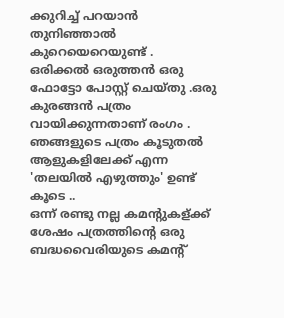ക്കുറിച്ച് പറയാന്‍ തുനിഞ്ഞാല്‍ കുറെയെറെയുണ്ട് .
ഒരിക്കല്‍ ഒരുത്തന്‍ ഒരു ഫോട്ടോ പോസ്റ്റ്‌ ചെയ്തു .ഒരു കുരങ്ങന്‍ പത്രം വായിക്കുന്നതാണ് രംഗം . ഞങ്ങളുടെ പത്രം കൂടുതല്‍ ആളുകളിലേക്ക് എന്ന 'തലയില്‍ എഴുത്തും' ഉണ്ട് കൂടെ ..
ഒന്ന് രണ്ടു നല്ല കമന്റുകള്ക്ക് ശേഷം പത്രത്തിന്റെ ഒരു ബദ്ധവൈരിയുടെ കമന്റ്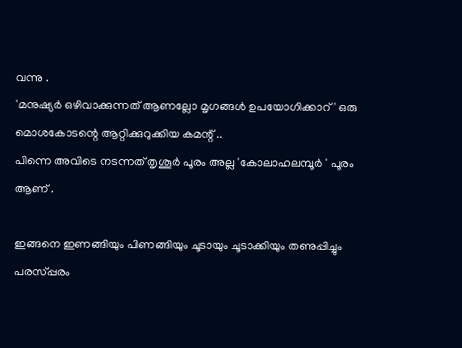വന്നു .
'മനുഷ്യര്‍ ഒഴിവാക്കുന്നത് ആണല്ലോ മൃഗങ്ങള്‍ ഉപയോഗിക്കാറ്‌' ഒരു മൊശകോടന്റെ ആറ്റിക്കുറുക്കിയ കമന്റ് ..
പിന്നെ അവിടെ നടന്നത് തൃശൂര്‍ പൂരം അല്ല 'കോലാഹലമ്പൂര്‍ ' പൂരം ആണ് .

ഇങ്ങനെ ഇണങ്ങിയും പിണങ്ങിയും ചൂടായും ചൂടാക്കിയും തണുപ്പിച്ചും പരസ്പ്പരം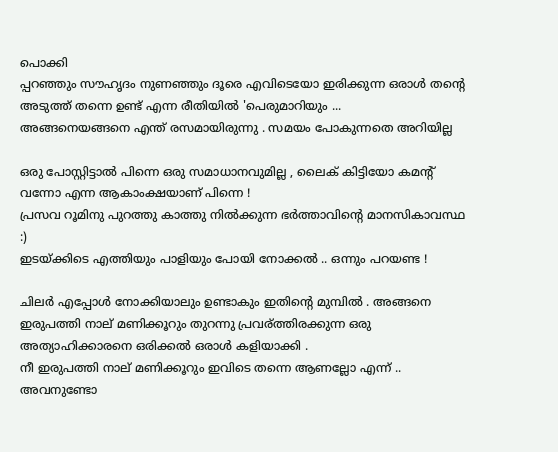പൊക്കി
പ്പറഞ്ഞും സൗഹൃദം നുണഞ്ഞും ദൂരെ എവിടെയോ ഇരിക്കുന്ന ഒരാള്‍ തന്റെ അടുത്ത് തന്നെ ഉണ്ട് എന്ന രീതിയില്‍ 'പെരുമാറിയും ...
അങ്ങനെയങ്ങനെ എന്ത് രസമായിരുന്നു . സമയം പോകുന്നതെ അറിയില്ല

ഒരു പോസ്റ്റിട്ടാല്‍ പിന്നെ ഒരു സമാധാനവുമില്ല , ലൈക്‌ കിട്ടിയോ കമന്റ് വന്നോ എന്ന ആകാംക്ഷയാണ് പിന്നെ !
പ്രസവ റൂമിനു പുറത്തു കാത്തു നില്‍ക്കുന്ന ഭര്‍ത്താവിന്റെ മാനസികാവസ്ഥ :)
ഇടയ്ക്കിടെ എത്തിയും പാളിയും പോയി നോക്കല്‍ .. ഒന്നും പറയണ്ട !

ചിലര്‍ എപ്പോള്‍ നോക്കിയാലും ഉണ്ടാകും ഇതിന്റെ മുമ്പില്‍ . അങ്ങനെ ഇരുപത്തി നാല് മണിക്കൂറും തുറന്നു പ്രവര്ത്തിരക്കുന്ന ഒരു അത്യാഹിക്കാരനെ ഒരിക്കല്‍ ഒരാള്‍ കളിയാക്കി .
നീ ഇരുപത്തി നാല് മണിക്കൂറും ഇവിടെ തന്നെ ആണല്ലോ എന്ന് .. അവനുണ്ടോ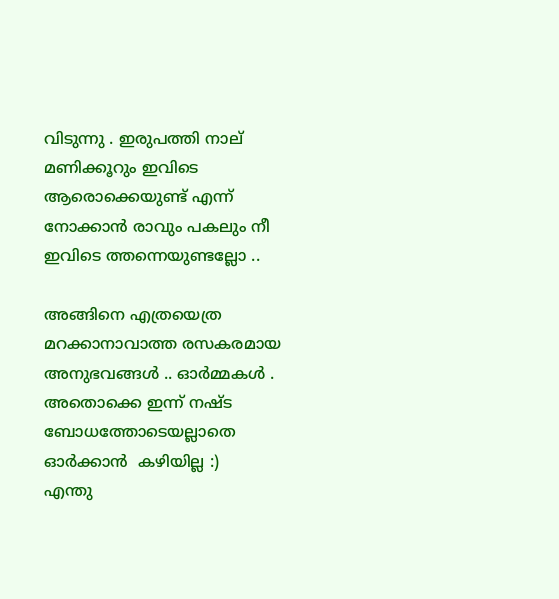വിടുന്നു . ഇരുപത്തി നാല് മണിക്കൂറും ഇവിടെ ആരൊക്കെയുണ്ട് എന്ന് നോക്കാന്‍ രാവും പകലും നീ ഇവിടെ ത്തന്നെയുണ്ടല്ലോ ..

അങ്ങിനെ എത്രയെത്ര മറക്കാനാവാത്ത രസകരമായ അനുഭവങ്ങള്‍ .. ഓർമ്മകൾ .
അതൊക്കെ ഇന്ന് നഷ്ട ബോധത്തോടെയല്ലാതെ ഓര്‍ക്കാന്‍  കഴിയില്ല :)
എന്തു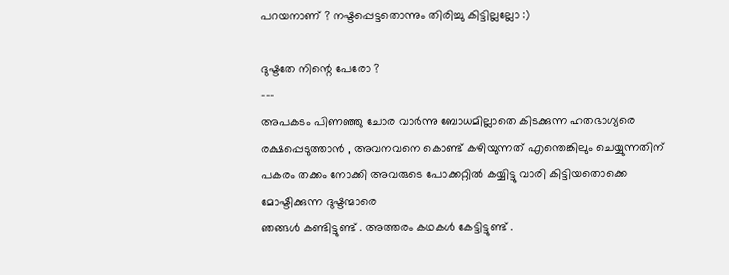പറയനാണ് ? നഷ്ടപ്പെട്ടതൊന്നും തിരിച്ചു കിട്ടില്ലല്ലോ :)

ദുഷ്ടതേ നിന്റെ പേരോ ?
---
അപകടം പിണഞ്ഞു ചോര വാര്‍ന്നു ബോധമില്ലാതെ കിടക്കുന്ന ഹതഭാഗ്യരെ രക്ഷപ്പെടുത്താന്‍ , അവനവനെ കൊണ്ട് കഴിയുന്നത് എന്തെങ്കിലും ചെയ്യുന്നതിന് പകരം തക്കം നോക്കി അവരുടെ പോക്കറ്റില്‍ കയ്യിട്ടു വാരി കിട്ടിയതൊക്കെ മോഷ്ടിക്കുന്ന ദുഷ്ടന്മാരെ
ഞങ്ങള്‍ കണ്ടിട്ടുണ്ട് . അത്തരം കഥകള്‍ കേട്ടിട്ടുണ്ട് .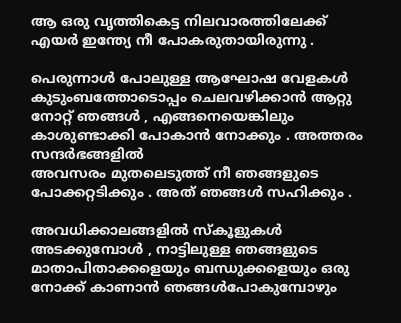ആ ഒരു വൃത്തികെട്ട നിലവാരത്തിലേക്ക് എയര്‍ ഇന്ത്യേ നീ പോകരുതായിരുന്നു .

പെരുന്നാള്‍ പോലുള്ള ആഘോഷ വേളകള്‍
കുടുംബത്തോടൊപ്പം ചെലവഴിക്കാന്‍ ആറ്റു നോറ്റ് ഞങ്ങള്‍ , എങ്ങനെയെങ്കിലും കാശുണ്ടാക്കി പോകാന്‍ നോക്കും . അത്തരം സന്ദര്‍ഭങ്ങളില്‍
അവസരം മുതലെടുത്ത് നീ ഞങ്ങളുടെ പോക്കറ്റടിക്കും . അത് ഞങ്ങള്‍ സഹിക്കും .

അവധിക്കാലങ്ങളില്‍ സ്കൂളുകള്‍ അടക്കുമ്പോള്‍ , നാട്ടിലുള്ള ഞങ്ങളുടെ മാതാപിതാക്കളെയും ബന്ധുക്കളെയും ഒരു നോക്ക് കാണാന്‍ ഞങ്ങള്‍പോകുമ്പോഴും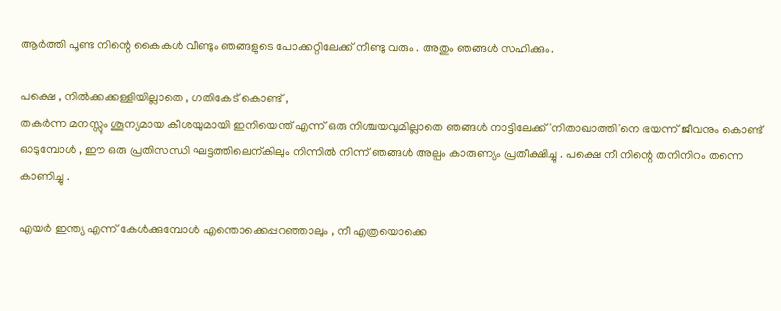ആര്‍ത്തി പൂണ്ട നിന്റെ കൈകള്‍ വീണ്ടും ഞങ്ങളുടെ പോക്കറ്റിലേക്ക് നീണ്ടു വരും . അതും ഞങ്ങള്‍ സഹിക്കും.

പക്ഷെ , നില്‍ക്കക്കള്ളിയില്ലാതെ , ഗതികേട് കൊണ്ട് ,
തകര്‍ന്ന മനസ്സും ശൂന്യമായ കീശയുമായി ഇനിയെന്ത് എന്ന് ഒരു നിശ്ചയവുമില്ലാതെ ഞങ്ങള്‍ നാട്ടിലേക്ക് 'നിതാഖാത്തി'നെ ഭയന്ന് ജീവനും കൊണ്ട് ഓടുമ്പോള്‍ , ഈ ഒരു പ്രതിസന്ധി ഘട്ടത്തിലെന്കിലും നിന്നില്‍ നിന്ന് ഞങ്ങള്‍ അല്പം കാരുണ്യം പ്രതീക്ഷിച്ചു . പക്ഷെ നീ നിന്റെ തനിനിറം തന്നെ കാണിച്ചു .

എയര്‍ ഇന്ത്യ എന്ന് കേള്‍ക്കുമ്പോള്‍ എന്തൊക്കെപ്പറഞ്ഞാലും , നീ എത്രയൊക്കെ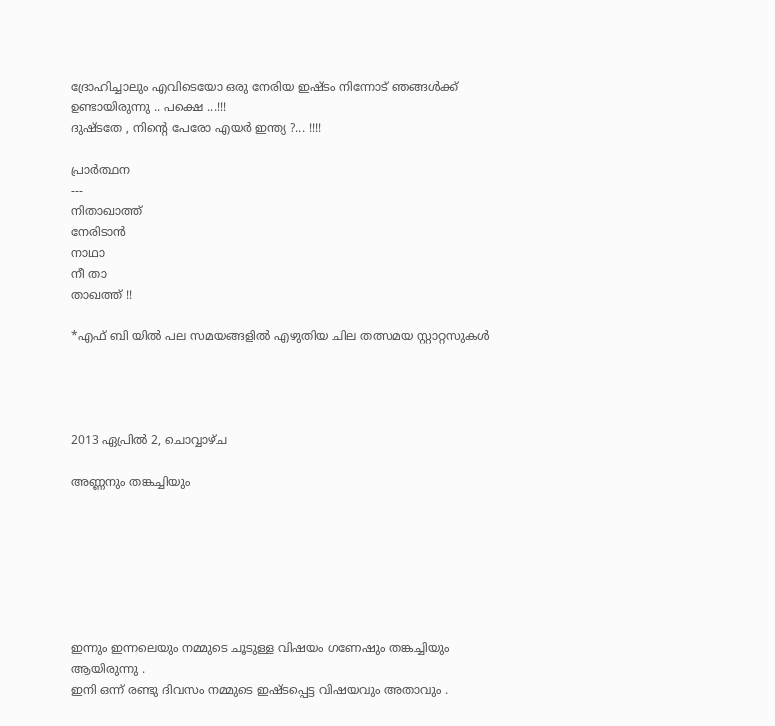ദ്രോഹിച്ചാലും എവിടെയോ ഒരു നേരിയ ഇഷ്ടം നിന്നോട് ഞങ്ങള്‍ക്ക് ഉണ്ടായിരുന്നു .. പക്ഷെ ...!!!
ദുഷ്ടതേ , നിന്റെ പേരോ എയര്‍ ഇന്ത്യ ?... !!!!

പ്രാര്‍ത്ഥന
---
നിതാഖാത്ത്
നേരിടാന്‍
നാഥാ
നീ താ
താഖത്ത് !!

*എഫ് ബി യില്‍ പല സമയങ്ങളില്‍ എഴുതിയ ചില തത്സമയ സ്റ്റാറ്റസുകള്‍




2013 ഏപ്രിൽ 2, ചൊവ്വാഴ്ച

അണ്ണനും തങ്കച്ചിയും







ഇന്നും ഇന്നലെയും നമ്മുടെ ചൂടുള്ള വിഷയം ഗണേഷും തങ്കച്ചിയും ആയിരുന്നു .
ഇനി ഒന്ന് രണ്ടു ദിവസം നമ്മുടെ ഇഷ്ടപ്പെട്ട വിഷയവും അതാവും .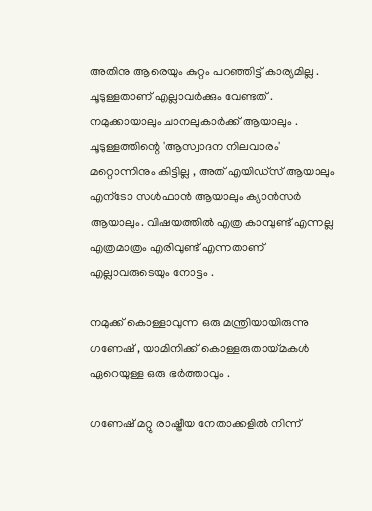അതിനു ആരെയും കുറ്റം പറഞ്ഞിട്ട് കാര്യമില്ല . ചൂടുള്ളതാണ് എല്ലാവര്‍ക്കും വേണ്ടത് . നമുക്കായാലും ചാനലുകാര്‍ക്ക് ആയാലും . ചൂടുള്ളത്തിന്റെ 'ആസ്വാദന നിലവാരം' മറ്റൊന്നിനും കിട്ടില്ല , അത് എയിഡ്സ് ആയാലും എന്ടോ സൾഫാൻ ആയാലും ക്യാന്‍സര്‍ ആയാലും. വിഷയത്തില്‍ എത്ര കാമ്പുണ്ട് എന്നല്ല എത്രമാത്രം എരിവുണ്ട് എന്നതാണ് എല്ലാവരുടെയും നോട്ടം .

നമുക്ക് കൊള്ളാവുന്ന ഒരു മന്ത്രിയായിരുന്നു ഗണേഷ് , യാമിനിക്ക് കൊള്ളരുതായ്മകൾ ഏറെയുള്ള ഒരു ഭർത്താവും .

ഗണേഷ് മറ്റു രാഷ്ട്രീയ നേതാക്കളിൽ നിന്ന്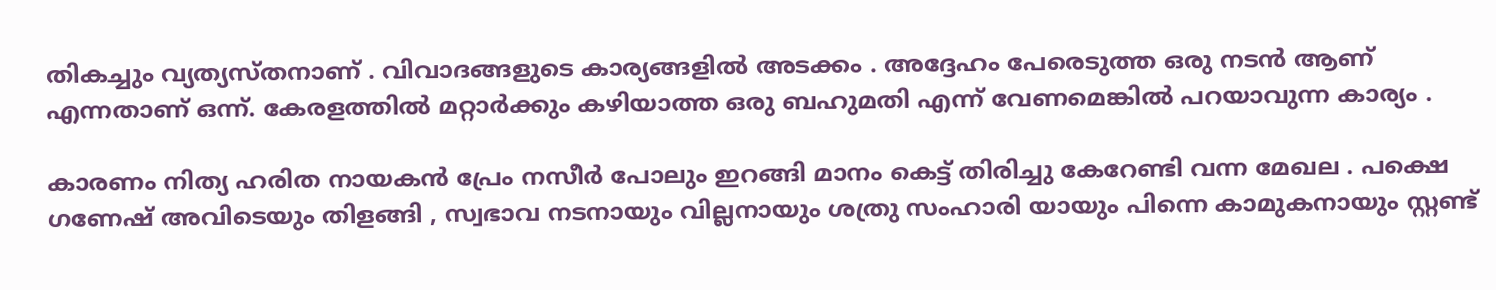തികച്ചും വ്യത്യസ്തനാണ് . വിവാദങ്ങളുടെ കാര്യങ്ങളില്‍ അടക്കം . അദ്ദേഹം പേരെടുത്ത ഒരു നടൻ ആണ് എന്നതാണ് ഒന്ന്. കേരളത്തിൽ മറ്റാർക്കും കഴിയാത്ത ഒരു ബഹുമതി എന്ന് വേണമെങ്കിൽ പറയാവുന്ന കാര്യം .

കാരണം നിത്യ ഹരിത നായകന്‍ പ്രേം നസീര്‍ പോലും ഇറങ്ങി മാനം കെട്ട് തിരിച്ചു കേറേണ്ടി വന്ന മേഖല . പക്ഷെ ഗണേഷ് അവിടെയും തിളങ്ങി , സ്വഭാവ നടനായും വില്ലനായും ശത്രു സംഹാരി യായും പിന്നെ കാമുകനായും സ്റ്റണ്ട്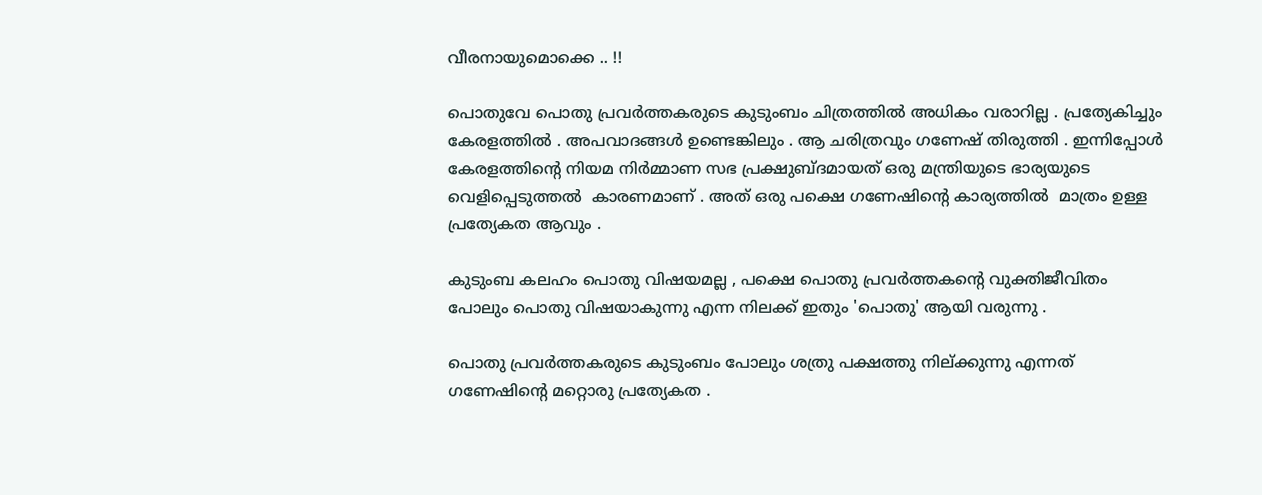വീരനായുമൊക്കെ .. !!

പൊതുവേ പൊതു പ്രവർത്തകരുടെ കുടുംബം ചിത്രത്തിൽ അധികം വരാറില്ല . പ്രത്യേകിച്ചും കേരളത്തിൽ . അപവാദങ്ങൾ ഉണ്ടെങ്കിലും . ആ ചരിത്രവും ഗണേഷ് തിരുത്തി . ഇന്നിപ്പോൾ കേരളത്തിന്റെ നിയമ നിർമ്മാണ സഭ പ്രക്ഷുബ്ദമായത് ഒരു മന്ത്രിയുടെ ഭാര്യയുടെ വെളിപ്പെടുത്തല്‍  കാരണമാണ് . അത് ഒരു പക്ഷെ ഗണേഷിന്റെ കാര്യത്തില്‍  മാത്രം ഉള്ള പ്രത്യേകത ആവും .

കുടുംബ കലഹം പൊതു വിഷയമല്ല , പക്ഷെ പൊതു പ്രവര്‍ത്തകന്റെ വുക്തിജീവിതം പോലും പൊതു വിഷയാകുന്നു എന്ന നിലക്ക് ഇതും 'പൊതു' ആയി വരുന്നു .

പൊതു പ്രവർത്തകരുടെ കുടുംബം പോലും ശത്രു പക്ഷത്തു നില്ക്കുന്നു എന്നത് ഗണേഷിന്റെ മറ്റൊരു പ്രത്യേകത .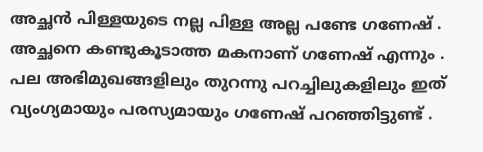അച്ഛന്‍ പിള്ളയുടെ നല്ല പിള്ള അല്ല പണ്ടേ ഗണേഷ് . അച്ഛനെ കണ്ടുകൂടാത്ത മകനാണ് ഗണേഷ് എന്നും . പല അഭിമുഖങ്ങളിലും തുറന്നു പറച്ചിലുകളിലും ഇത് വ്യംഗ്യമായും പരസ്യമായും ഗണേഷ് പറഞ്ഞിട്ടുണ്ട് .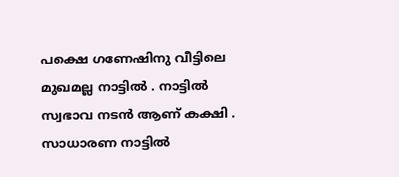പക്ഷെ ഗണേഷിനു വീട്ടിലെ മുഖമല്ല നാട്ടിൽ . നാട്ടിൽ സ്വഭാവ നടന്‍ ആണ് കക്ഷി . സാധാരണ നാട്ടില്‍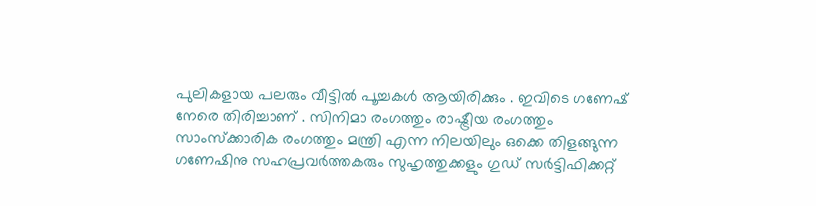പുലികളായ പലരും വീട്ടില്‍ പൂച്ചകൾ ആയിരിക്കും . ഇവിടെ ഗണേഷ് നേരെ തിരിച്ചാണ് . സിനിമാ രംഗത്തും രാഷ്ട്രീയ രംഗത്തും സാംസ്ക്കാരിക രംഗത്തും മന്ത്രി എന്ന നിലയിലും ഒക്കെ തിളങ്ങുന്ന ഗണേഷിനു സഹപ്രവർത്തകരും സുഹൃത്തുക്കളും ഗുഡ് സര്‍ട്ടിഫിക്കറ്റ്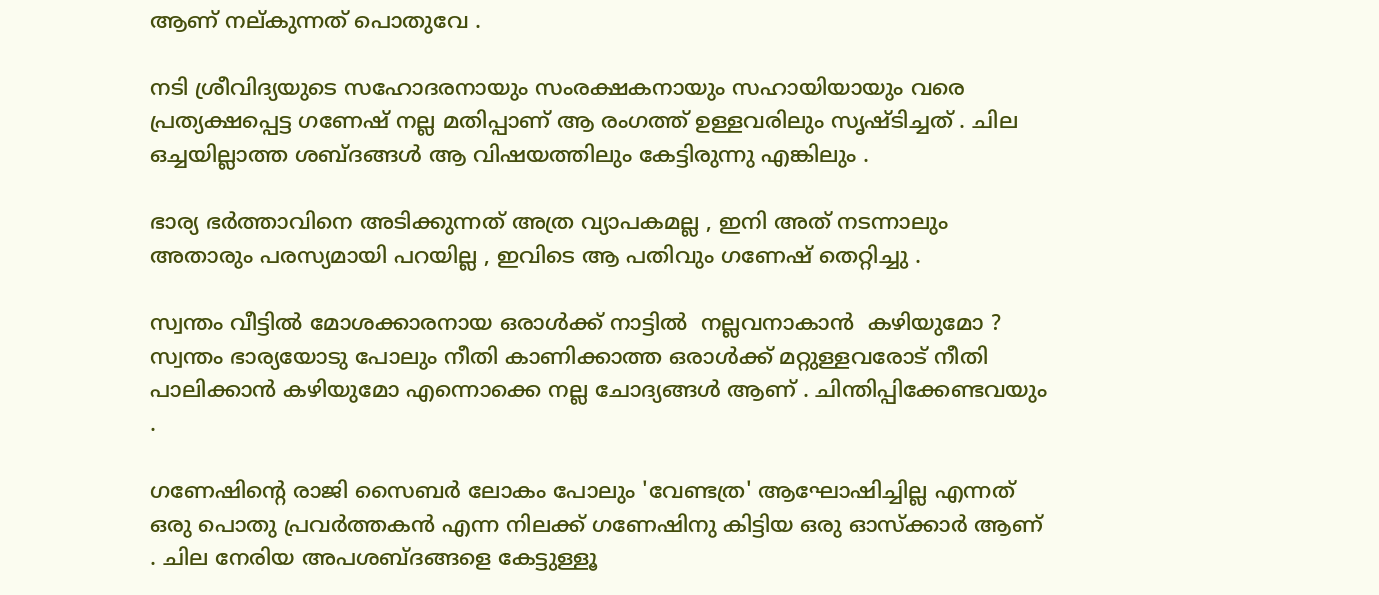ആണ് നല്കുന്നത് പൊതുവേ .

നടി ശ്രീവിദ്യയുടെ സഹോദരനായും സംരക്ഷകനായും സഹായിയായും വരെ പ്രത്യക്ഷപ്പെട്ട ഗണേഷ് നല്ല മതിപ്പാണ് ആ രംഗത്ത് ഉള്ളവരിലും സൃഷ്ടിച്ചത് . ചില ഒച്ചയില്ലാത്ത ശബ്ദങ്ങള്‍ ആ വിഷയത്തിലും കേട്ടിരുന്നു എങ്കിലും .

ഭാര്യ ഭർത്താവിനെ അടിക്കുന്നത് അത്ര വ്യാപകമല്ല , ഇനി അത് നടന്നാലും അതാരും പരസ്യമായി പറയില്ല , ഇവിടെ ആ പതിവും ഗണേഷ് തെറ്റിച്ചു .

സ്വന്തം വീട്ടിൽ മോശക്കാരനായ ഒരാള്‍ക്ക്‌ നാട്ടില്‍  നല്ലവനാകാന്‍  കഴിയുമോ ?
സ്വന്തം ഭാര്യയോടു പോലും നീതി കാണിക്കാത്ത ഒരാൾക്ക്‌ മറ്റുള്ളവരോട് നീതി പാലിക്കാൻ കഴിയുമോ എന്നൊക്കെ നല്ല ചോദ്യങ്ങൾ ആണ് . ചിന്തിപ്പിക്കേണ്ടവയും .

ഗണേഷിന്റെ രാജി സൈബർ ലോകം പോലും 'വേണ്ടത്ര' ആഘോഷിച്ചില്ല എന്നത് ഒരു പൊതു പ്രവർത്തകൻ എന്ന നിലക്ക് ഗണേഷിനു കിട്ടിയ ഒരു ഓസ്ക്കാര്‍ ആണ് . ചില നേരിയ അപശബ്ദങ്ങളെ കേട്ടുള്ളൂ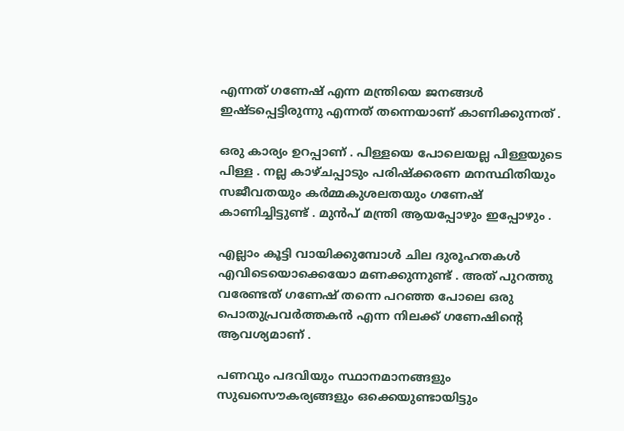എന്നത് ഗണേഷ് എന്ന മന്ത്രിയെ ജനങ്ങൾ ഇഷ്ടപ്പെട്ടിരുന്നു എന്നത് തന്നെയാണ് കാണിക്കുന്നത് .

ഒരു കാര്യം ഉറപ്പാണ് . പിള്ളയെ പോലെയല്ല പിള്ളയുടെ പിള്ള . നല്ല കാഴ്ചപ്പാടും പരിഷ്ക്കരണ മനസ്ഥിതിയും സജീവതയും കര്‍മ്മകുശലതയും ഗണേഷ് കാണിച്ചിട്ടുണ്ട് . മുന്‍പ് മന്ത്രി ആയപ്പോഴും ഇപ്പോഴും .

എല്ലാം കൂട്ടി വായിക്കുമ്പോള്‍ ചില ദുരൂഹതകൾ എവിടെയൊക്കെയോ മണക്കുന്നുണ്ട് . അത് പുറത്തു വരേണ്ടത് ഗണേഷ് തന്നെ പറഞ്ഞ പോലെ ഒരു പൊതുപ്രവർത്തകൻ എന്ന നിലക്ക് ഗണേഷിന്റെ ആവശ്യമാണ്‌ .

പണവും പദവിയും സ്ഥാനമാനങ്ങളും സുഖസൌകര്യങ്ങളും ഒക്കെയുണ്ടായിട്ടും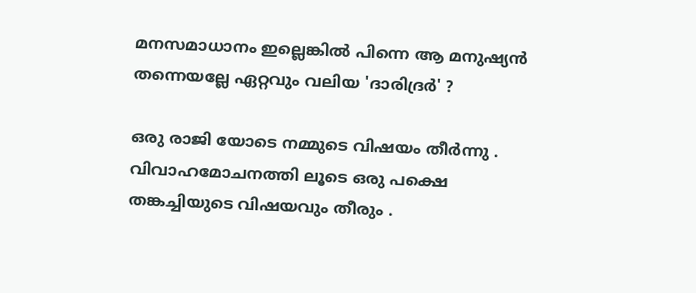മനസമാധാനം ഇല്ലെങ്കിൽ പിന്നെ ആ മനുഷ്യൻ തന്നെയല്ലേ ഏറ്റവും വലിയ 'ദാരിദ്രര്‍' ?

ഒരു രാജി യോടെ നമ്മുടെ വിഷയം തീര്‍ന്നു . വിവാഹമോചനത്തി ലൂടെ ഒരു പക്ഷെ തങ്കച്ചിയുടെ വിഷയവും തീരും .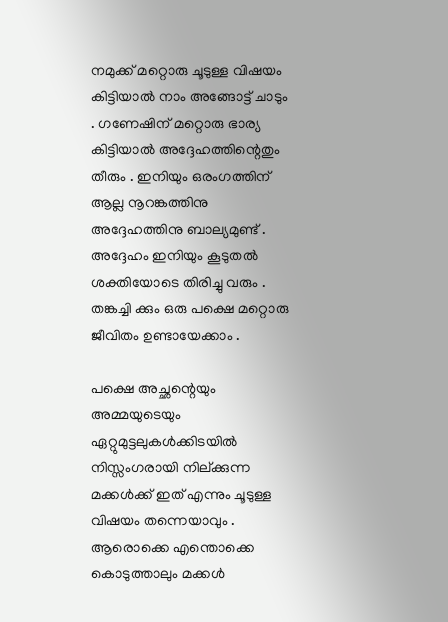നമുക്ക് മറ്റൊരു ചൂടുള്ള വിഷയം കിട്ടിയാല്‍ നാം അങ്ങോട്ട്‌ ചാടും . ഗണേഷിന് മറ്റൊരു ഭാര്യ കിട്ടിയാൽ അദ്ദേഹത്തിന്റെതും തീരും . ഇനിയും ഒരംഗത്തിന് ആല്ല നൂറങ്കത്തിനു അദ്ദേഹത്തിനു ബാല്യമുണ്ട് . അദ്ദേഹം ഇനിയും കൂടുതല്‍ ശക്തിയോടെ തിരിച്ചു വരും . തങ്കച്ചി ക്കും ഒരു പക്ഷെ മറ്റൊരു ജീവിതം ഉണ്ടായേക്കാം .

പക്ഷെ അച്ഛന്റെയും അമ്മയുടെയും ഏറ്റുമുട്ടലുകള്‍ക്കിടയില്‍ നിസ്സംഗരായി നില്ക്കുന്ന മക്കള്‍ക്ക്‌ ഇത് എന്നും ചൂടുള്ള വിഷയം തന്നെയാവും . ആരൊക്കെ എന്തൊക്കെ കൊടുത്താലും മക്കൾ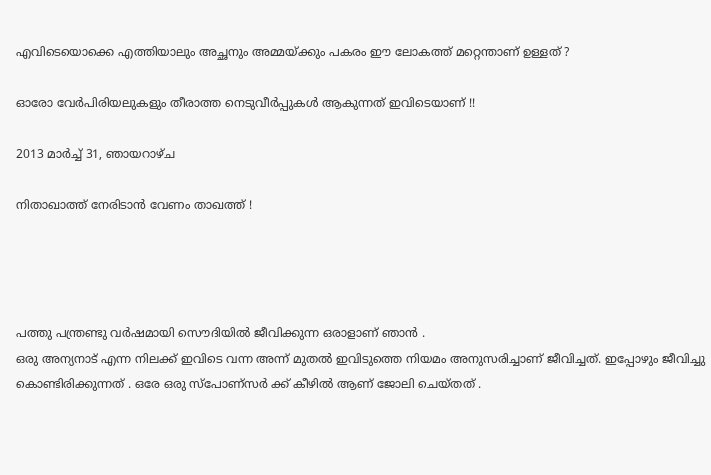എവിടെയൊക്കെ എത്തിയാലും അച്ഛനും അമ്മയ്ക്കും പകരം ഈ ലോകത്ത് മറ്റെന്താണ് ഉള്ളത് ?

ഓരോ വേര്‍പിരിയലുകളും തീരാത്ത നെടുവീര്‍പ്പുകൾ ആകുന്നത് ഇവിടെയാണ്‌ !!

2013 മാർച്ച് 31, ഞായറാഴ്‌ച

നിതാഖാത്ത് നേരിടാന്‍ വേണം താഖത്ത് !




പത്തു പന്ത്രണ്ടു വര്‍ഷമായി സൌദിയില്‍ ജീവിക്കുന്ന ഒരാളാണ് ഞാന്‍ .
ഒരു അന്യനാട് എന്ന നിലക്ക് ഇവിടെ വന്ന അന്ന് മുതല്‍ ഇവിടുത്തെ നിയമം അനുസരിച്ചാണ് ജീവിച്ചത്. ഇപ്പോഴും ജീവിച്ചു കൊണ്ടിരിക്കുന്നത് . ഒരേ ഒരു സ്പോണ്സര്‍ ക്ക് കീഴില്‍ ആണ് ജോലി ചെയ്തത് .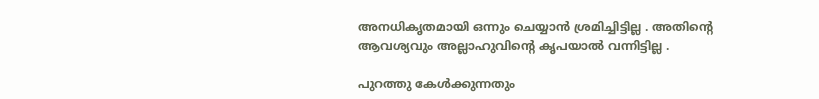അനധികൃതമായി ഒന്നും ചെയ്യാന്‍ ശ്രമിച്ചിട്ടില്ല . അതിന്റെ ആവശ്യവും അല്ലാഹുവിന്റെ കൃപയാല്‍ വന്നിട്ടില്ല .

പുറത്തു കേള്‍ക്കുന്നതും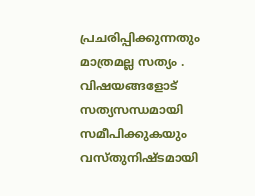പ്രചരിപ്പിക്കുന്നതും മാത്രമല്ല സത്യം .
വിഷയങ്ങളോട് സത്യസന്ധമായി സമീപിക്കുകയും വസ്തുനിഷ്ടമായി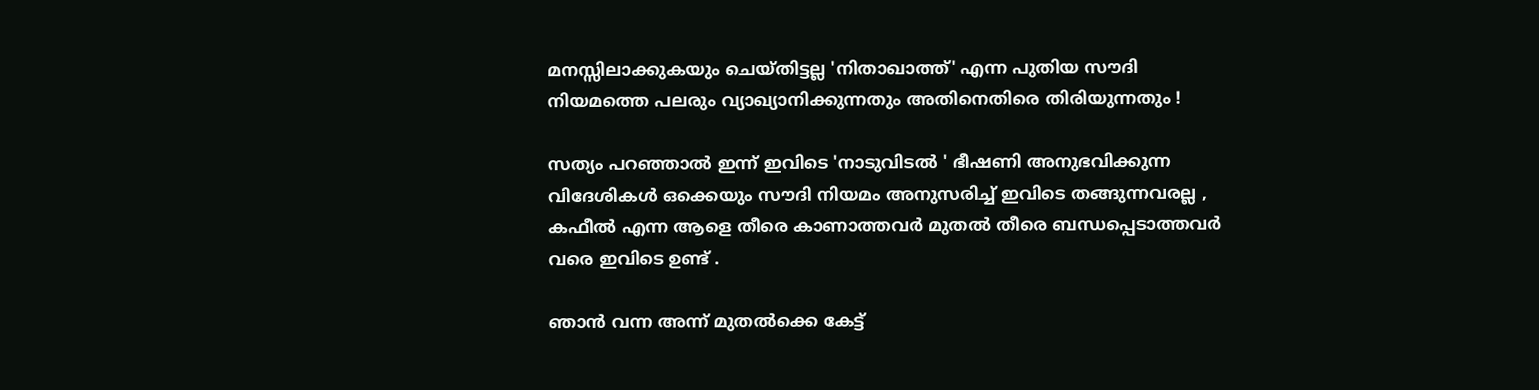മനസ്സിലാക്കുകയും ചെയ്തിട്ടല്ല 'നിതാഖാത്ത്' എന്ന പുതിയ സൗദി നിയമത്തെ പലരും വ്യാഖ്യാനിക്കുന്നതും അതിനെതിരെ തിരിയുന്നതും !

സത്യം പറഞ്ഞാല്‍ ഇന്ന് ഇവിടെ 'നാടുവിടല്‍ ' ഭീഷണി അനുഭവിക്കുന്ന വിദേശികള്‍ ഒക്കെയും സൗദി നിയമം അനുസരിച്ച് ഇവിടെ തങ്ങുന്നവരല്ല , കഫീല്‍ എന്ന ആളെ തീരെ കാണാത്തവര്‍ മുതല്‍ തീരെ ബന്ധപ്പെടാത്തവര്‍ വരെ ഇവിടെ ഉണ്ട് .

ഞാന്‍ വന്ന അന്ന് മുതല്‍ക്കെ കേട്ട്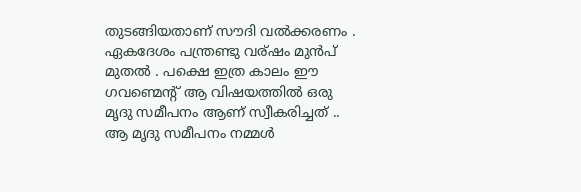തുടങ്ങിയതാണ് സൗദി വല്‍ക്കരണം . ഏകദേശം പന്ത്രണ്ടു വര്ഷം മുന്‍പ് മുതല്‍ . പക്ഷെ ഇത്ര കാലം ഈ ഗവണ്മെന്‍റ് ആ വിഷയത്തില്‍ ഒരു മൃദു സമീപനം ആണ് സ്വീകരിച്ചത് .. ആ മൃദു സമീപനം നമ്മള്‍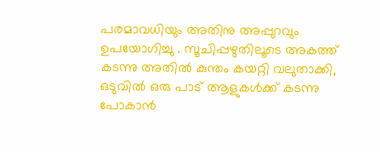പരമാവധിയും അതിനു അപ്പുറവും ഉപയോഗിച്ചു . സൂചിപ്പഴുതിലൂടെ അകത്ത് കടന്നു അതില്‍ കുന്തം കയറ്റി വലുതാക്കി, ഒടുവില്‍ ഒരു പാട് ആളുകള്‍ക്ക് കടന്നു പോകാന്‍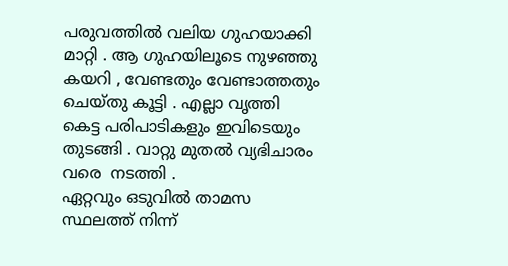പരുവത്തില്‍ വലിയ ഗുഹയാക്കി മാറ്റി . ആ ഗുഹയിലൂടെ നുഴഞ്ഞു കയറി , വേണ്ടതും വേണ്ടാത്തതും ചെയ്തു കൂട്ടി . എല്ലാ വൃത്തി കെട്ട പരിപാടികളും ഇവിടെയും തുടങ്ങി . വാറ്റു മുതല്‍ വ്യഭിചാരം വരെ  നടത്തി .
ഏറ്റവും ഒടുവില്‍ താമസ സ്ഥലത്ത് നിന്ന്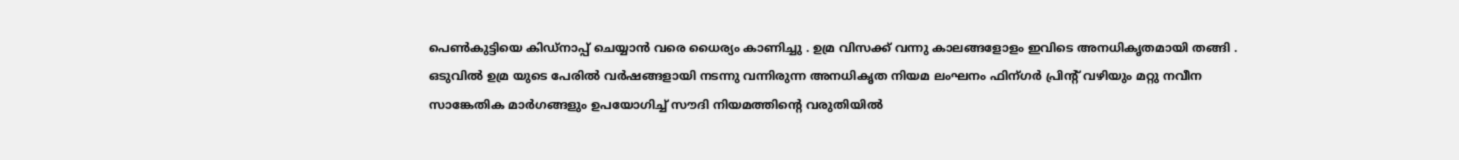പെണ്‍കുട്ടിയെ കിഡ്നാപ്പ് ചെയ്യാന്‍ വരെ ധൈര്യം കാണിച്ചു . ഉമ്ര വിസക്ക് വന്നു കാലങ്ങളോളം ഇവിടെ അനധികൃതമായി തങ്ങി . ഒടുവില്‍ ഉമ്ര യുടെ പേരില്‍ വര്‍ഷങ്ങളായി നടന്നു വന്നിരുന്ന അനധികൃത നിയമ ലംഘനം ഫിന്ഗര്‍ പ്രിന്റ്‌ വഴിയും മറ്റു നവീന സാങ്കേതിക മാര്‍ഗങ്ങളും ഉപയോഗിച്ച് സൗദി നിയമത്തിന്റെ വരുതിയില്‍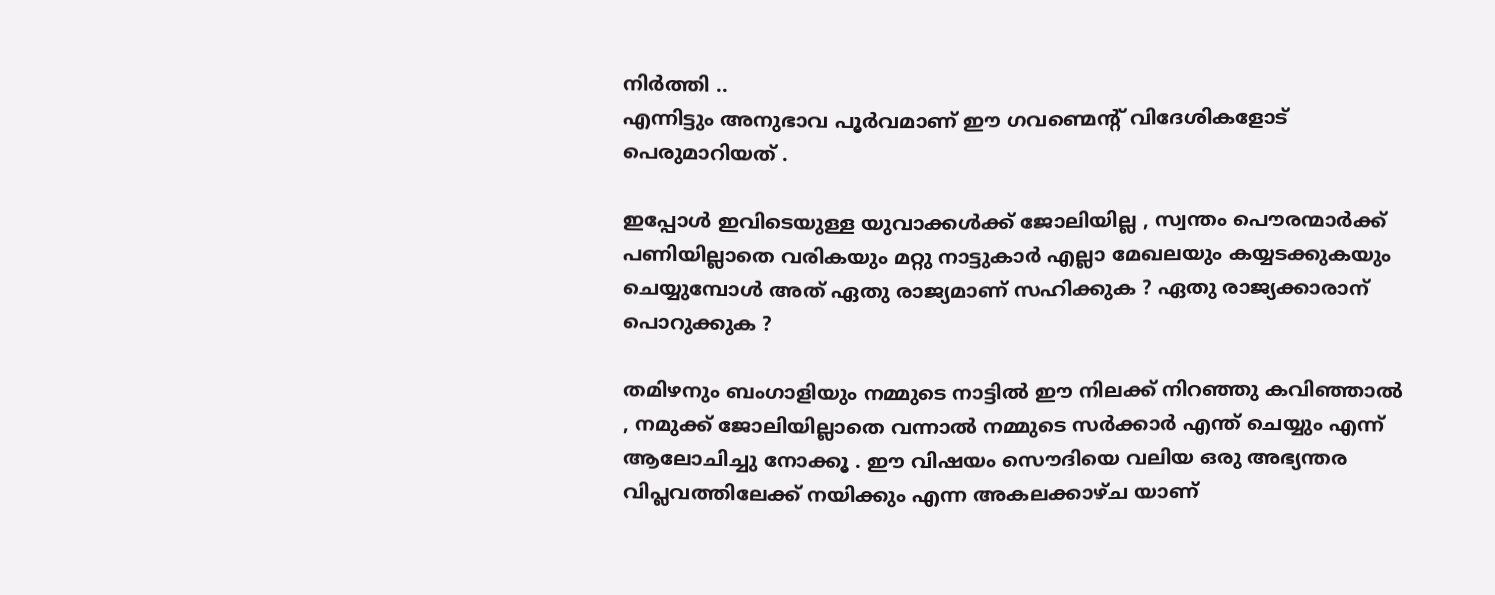നിര്‍ത്തി ..
എന്നിട്ടും അനുഭാവ പൂര്‍വമാണ് ഈ ഗവണ്മെന്റ് വിദേശികളോട് പെരുമാറിയത് .

ഇപ്പോള്‍ ഇവിടെയുള്ള യുവാക്കള്‍ക്ക് ജോലിയില്ല , സ്വന്തം പൌരന്മാര്‍ക്ക് പണിയില്ലാതെ വരികയും മറ്റു നാട്ടുകാര്‍ എല്ലാ മേഖലയും കയ്യടക്കുകയും ചെയ്യുമ്പോള്‍ അത് ഏതു രാജ്യമാണ് സഹിക്കുക ? ഏതു രാജ്യക്കാരാന് പൊറുക്കുക ?

തമിഴനും ബംഗാളിയും നമ്മുടെ നാട്ടില്‍ ഈ നിലക്ക് നിറഞ്ഞു കവിഞ്ഞാല്‍ , നമുക്ക് ജോലിയില്ലാതെ വന്നാല്‍ നമ്മുടെ സര്‍ക്കാര്‍ എന്ത് ചെയ്യും എന്ന് ആലോചിച്ചു നോക്കൂ . ഈ വിഷയം സൌദിയെ വലിയ ഒരു അഭ്യന്തര വിപ്ലവത്തിലേക്ക് നയിക്കും എന്ന അകലക്കാഴ്ച യാണ്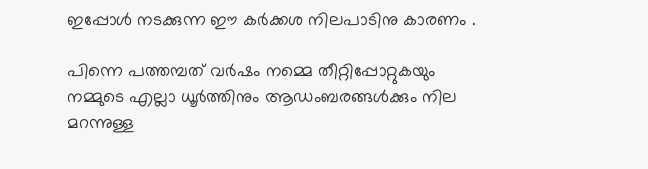ഇപ്പോള്‍ നടക്കുന്ന ഈ കര്‍ക്കശ നിലപാടിനു കാരണം .

പിന്നെ പത്തമ്പത് വര്‍ഷം നമ്മെ തീറ്റിപ്പോറ്റുകയും നമ്മുടെ എല്ലാ ധൂര്‍ത്തിനും ആഡംബരങ്ങള്‍ക്കും നില മറന്നുള്ള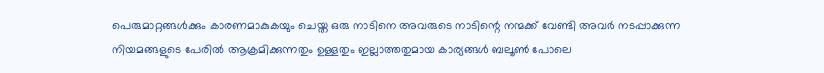പെരുമാറ്റങ്ങള്‍ക്കും കാരണമാകുകയും ചെയ്ത ഒരു നാടിനെ അവരുടെ നാടിന്റെ നന്മക്ക് വേണ്ടി അവര്‍ നടപ്പാക്കുന്ന നിയമങ്ങളുടെ പേരില്‍ ആക്രമിക്കുന്നതും ഉള്ളതും ഇല്ലാത്തതുമായ കാര്യങ്ങള്‍ ബലൂണ്‍ പോലെ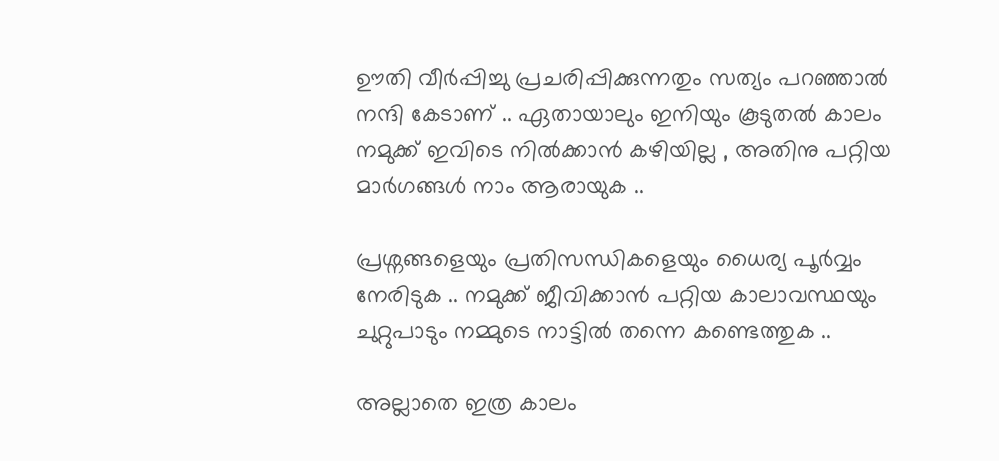ഊതി വീര്‍പ്പിച്ചു പ്രചരിപ്പിക്കുന്നതും സത്യം പറഞ്ഞാല്‍ നന്ദി കേടാണ് .. ഏതായാലും ഇനിയും കൂടുതല്‍ കാലം നമുക്ക് ഇവിടെ നില്‍ക്കാന്‍ കഴിയില്ല , അതിനു പറ്റിയ മാര്‍ഗങ്ങള്‍ നാം ആരായുക ..

പ്രശ്നങ്ങളെയും പ്രതിസന്ധികളെയും ധൈര്യ പൂര്‍വ്വം നേരിടുക .. നമുക്ക് ജീവിക്കാന്‍ പറ്റിയ കാലാവസ്ഥയും ചുറ്റുപാടും നമ്മുടെ നാട്ടില്‍ തന്നെ കണ്ടെത്തുക ..

അല്ലാതെ ഇത്ര കാലം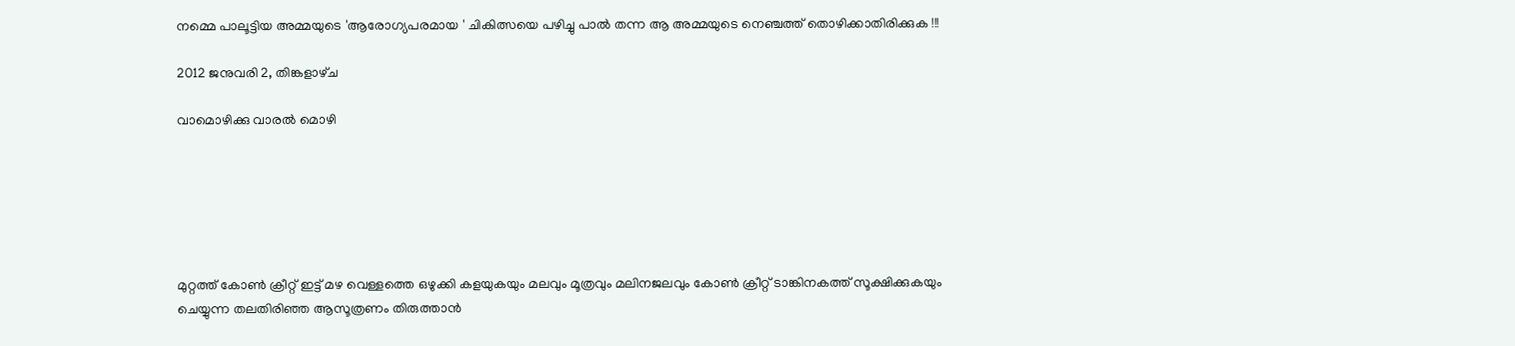നമ്മെ പാലൂട്ടിയ അമ്മയുടെ 'ആരോഗ്യപരമായ ' ചികിത്സയെ പഴിച്ചു പാല്‍ തന്ന ആ അമ്മയുടെ നെഞ്ചത്ത് തൊഴിക്കാതിരിക്കുക !!!

2012 ജനുവരി 2, തിങ്കളാഴ്‌ച

വാമൊഴിക്കു വാരല്‍ മൊഴി






മുറ്റത്ത് കോണ്‍ ക്രീറ്റ് ഇട്ട് മഴ വെള്ളത്തെ ഒഴുക്കി കളയുകയും മലവും മൂത്രവും മലിനജലവും കോണ്‍ ക്രീറ്റ് ടാങ്കിനകത്ത് സൂക്ഷിക്കുകയും ചെയ്യുന്ന തലതിരിഞ്ഞ ആസൂത്രണം തിരുത്താന്‍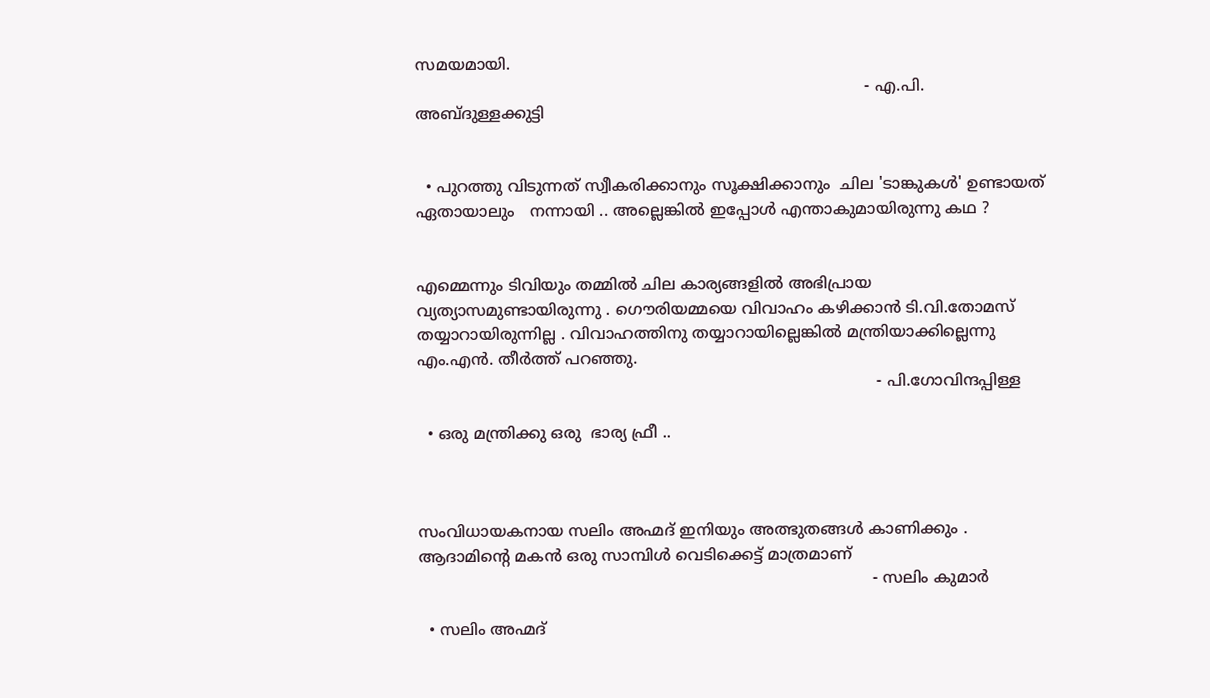സമയമായി.
                                                                                           - എ.പി. അബ്ദുള്ളക്കുട്ടി


  • പുറത്തു വിടുന്നത് സ്വീകരിക്കാനും സൂക്ഷിക്കാനും  ചില 'ടാങ്കുകള്‍' ഉണ്ടായത് ഏതായാലും   നന്നായി .. അല്ലെങ്കില്‍ ഇപ്പോള്‍ എന്താകുമായിരുന്നു കഥ ?


എമ്മെന്നും ടിവിയും തമ്മില്‍ ചില കാര്യങ്ങളില്‍ അഭിപ്രായ വ്യത്യാസമുണ്ടായിരുന്നു . ഗൌരിയമ്മയെ വിവാഹം കഴിക്കാന്‍ ടി.വി.തോമസ്‌ തയ്യാറായിരുന്നില്ല . വിവാഹത്തിനു തയ്യാറായില്ലെങ്കില്‍ മന്ത്രിയാക്കില്ലെന്നു എം.എന്‍. തീര്‍ത്ത്‌ പറഞ്ഞു.
                                                                                             - പി.ഗോവിന്ദപ്പിള്ള

  • ഒരു മന്ത്രിക്കു ഒരു  ഭാര്യ ഫ്രീ ..



സംവിധായകനായ സലിം അഹ്മദ് ഇനിയും അത്ഭുതങ്ങള്‍ കാണിക്കും . ആദാമിന്റെ മകന്‍ ഒരു സാമ്പിള്‍ വെടിക്കെട്ട്‌ മാത്രമാണ്
                                                                                            - സലിം കുമാര്‍

  • സലിം അഹ്മദ്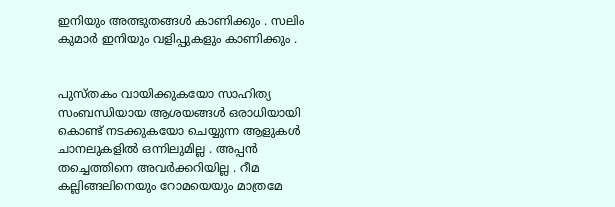ഇനിയും അത്ഭുതങ്ങള്‍ കാണിക്കും . സലിം കുമാര്‍ ഇനിയും വളിപ്പുകളും കാണിക്കും .


പുസ്തകം വായിക്കുകയോ സാഹിത്യ സംബന്ധിയായ ആശയങ്ങള്‍ ഒരാധിയായി കൊണ്ട് നടക്കുകയോ ചെയ്യുന്ന ആളുകള്‍ ചാനലുകളില്‍ ഒന്നിലുമില്ല . അപ്പന്‍ തച്ചെത്തിനെ അവര്‍ക്കറിയില്ല . റീമ കല്ലിങ്ങലിനെയും റോമയെയും മാത്രമേ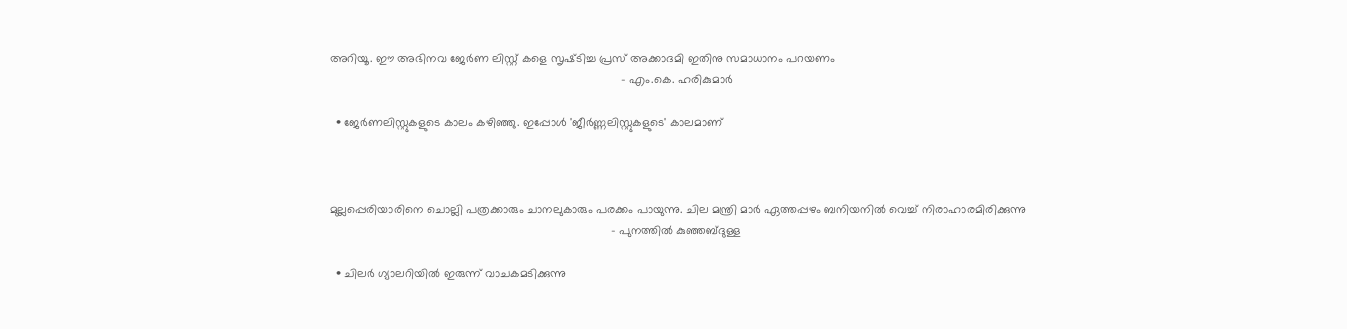അറിയൂ. ഈ അഭിനവ ജേര്‍ണ ലിസ്റ്റ് കളെ സൃഷ്‌ടിച്ച പ്രസ് അക്കാദമി ഇതിനു സമാധാനം പറയണം
                                                                                         - എം.കെ. ഹരികുമാര്‍

  • ജേര്‍ണലിസ്റ്റുകളുടെ കാലം കഴിഞ്ഞു. ഇപ്പോള്‍ 'ജീര്‍ണ്ണലിസ്റ്റുകളുടെ' കാലമാണ്



മുല്ലപ്പെരിയാരിനെ ചൊല്ലി പത്രക്കാരും ചാനലുകാരും പരക്കം പായുന്നു. ചില മന്ത്രി മാര്‍ ഏത്തപ്പഴം ബനിയനില്‍ വെച്ച് നിരാഹാരമിരിക്കുന്നു
                                                                                      - പുനത്തില്‍ കുഞ്ഞബ്ദുള്ള

  • ചിലര്‍ ഗ്യാലറിയില്‍ ഇരുന്ന് വാചകമടിക്കുന്നു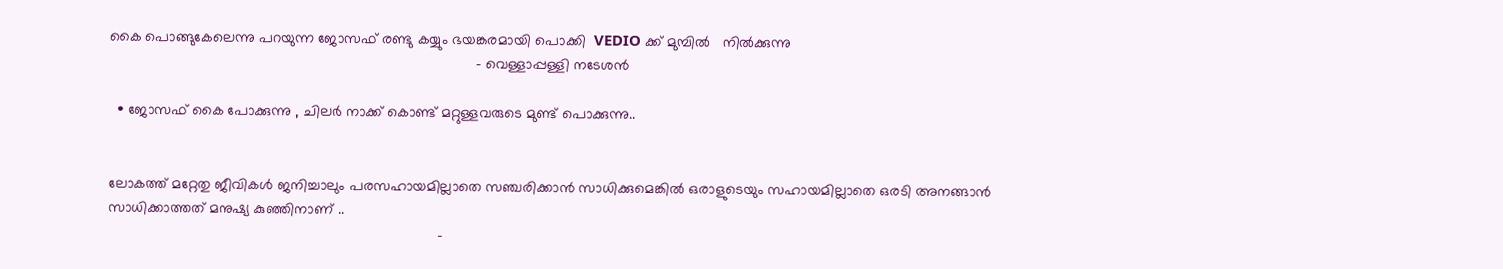കൈ പൊങ്ങുകേലെന്നു പറയുന്ന ജോസഫ് രണ്ടു കയ്യും ഭയങ്കരമായി പൊക്കി  VEDIO ക്ക് മുമ്പില്‍   നില്‍ക്കുന്നു
                                                                                         - വെള്ളാപ്പള്ളി നടേശന്‍

  • ജോസഫ് കൈ പോക്കുന്നു , ചിലര്‍ നാക്ക് കൊണ്ട് മറ്റുള്ളവരുടെ മുണ്ട് പൊക്കുന്നു..


ലോകത്ത് മറ്റേതു ജീവികള്‍ ജനിച്ചാലും പരസഹായമില്ലാതെ സഞ്ചരിക്കാന്‍ സാധിക്കുമെങ്കില്‍ ഒരാളുടെയും സഹായമില്ലാതെ ഒരടി അനങ്ങാന്‍ സാധിക്കാത്തത് മനുഷ്യ കുഞ്ഞിനാണ് ..
                                                                                -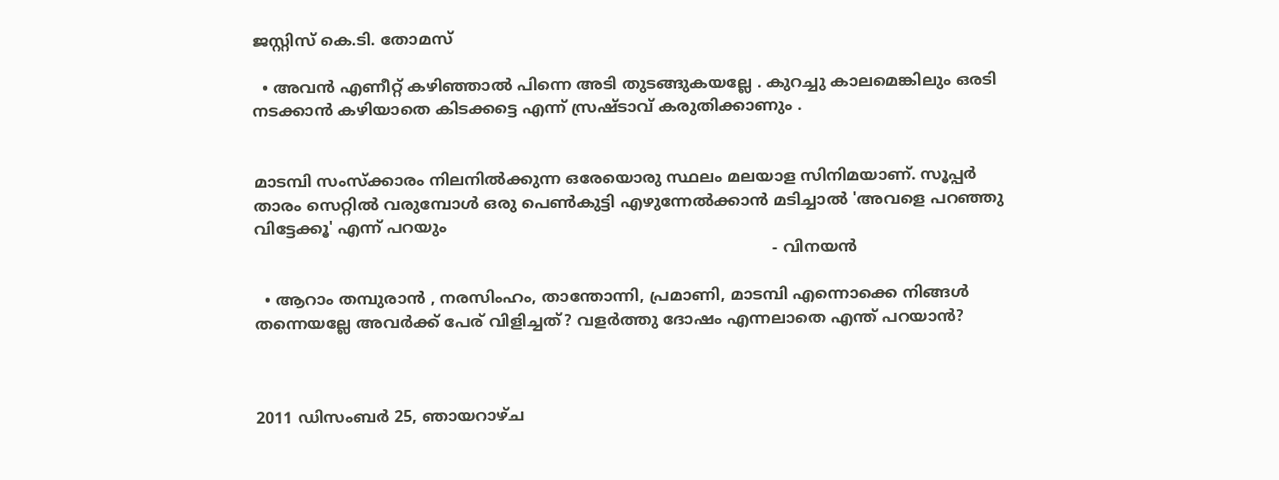ജസ്റ്റിസ് കെ.ടി. തോമസ്‌

  • അവന്‍ എണീറ്റ്‌ കഴിഞ്ഞാല്‍ പിന്നെ അടി തുടങ്ങുകയല്ലേ . കുറച്ചു കാലമെങ്കിലും ഒരടി നടക്കാന്‍ കഴിയാതെ കിടക്കട്ടെ എന്ന് സ്രഷ്ടാവ് കരുതിക്കാണും .


മാടമ്പി സംസ്ക്കാരം നിലനില്‍ക്കുന്ന ഒരേയൊരു സ്ഥലം മലയാള സിനിമയാണ്. സൂപ്പര്‍ താരം സെറ്റില്‍ വരുമ്പോള്‍ ഒരു പെണ്‍കുട്ടി എഴുന്നേല്‍ക്കാന്‍ മടിച്ചാല്‍ 'അവളെ പറഞ്ഞു വിട്ടേക്കൂ' എന്ന് പറയും
                                                                                                         - വിനയന്‍

  • ആറാം തമ്പുരാന്‍ , നരസിംഹം, താന്തോന്നി, പ്രമാണി, മാടമ്പി എന്നൊക്കെ നിങ്ങള്‍ തന്നെയല്ലേ അവര്‍ക്ക് പേര് വിളിച്ചത്? വളര്‍ത്തു ദോഷം എന്നലാതെ എന്ത് പറയാന്‍?



2011 ഡിസംബർ 25, ഞായറാഴ്‌ച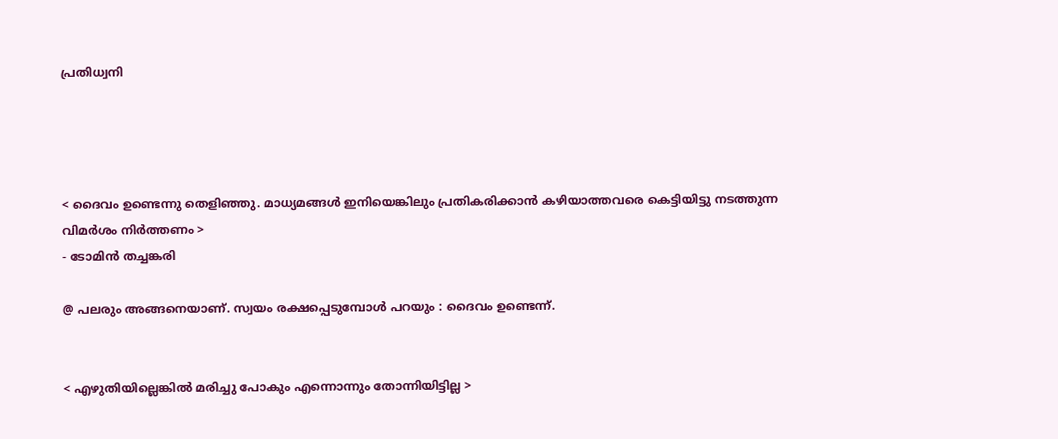പ്രതിധ്വനി




< ദൈവം ഉണ്ടെന്നു തെളിഞ്ഞു. മാധ്യമങ്ങള്‍ ഇനിയെങ്കിലും പ്രതികരിക്കാന്‍ കഴിയാത്തവരെ കെട്ടിയിട്ടു നടത്തുന്ന
വിമര്‍ശം നിര്‍ത്തണം >
- ടോമിന്‍ തച്ചങ്കരി

@ പലരും അങ്ങനെയാണ്. സ്വയം രക്ഷപ്പെടുമ്പോള്‍ പറയും : ദൈവം ഉണ്ടെന്ന്.


< എഴുതിയില്ലെങ്കില്‍ മരിച്ചു പോകും എന്നൊന്നും തോന്നിയിട്ടില്ല >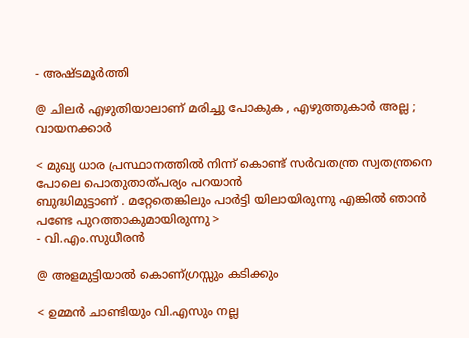- അഷ്ടമൂര്‍ത്തി

@ ചിലര്‍ എഴുതിയാലാണ് മരിച്ചു പോകുക , എഴുത്തുകാര്‍ അല്ല ; വായനക്കാര്‍

< മുഖ്യ ധാര പ്രസ്ഥാനത്തില്‍ നിന്ന് കൊണ്ട് സര്‍വതന്ത്ര സ്വതന്ത്രനെ പോലെ പൊതുതാത്പര്യം പറയാന്‍
ബുദ്ധിമുട്ടാണ് . മറ്റേതെങ്കിലും പാര്‍ട്ടി യിലായിരുന്നു എങ്കില്‍ ഞാന്‍ പണ്ടേ പുറത്താകുമായിരുന്നു >
- വി.എം.സുധീരന്‍

@ അളമുട്ടിയാല്‍ കൊണ്ഗ്രസ്സും കടിക്കും

< ഉമ്മന്‍ ചാണ്ടിയും വി.എസും നല്ല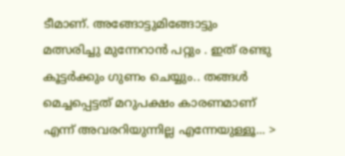ടീമാണ്. അങ്ങോട്ടുമിങ്ങോട്ടും മത്സരിച്ചു മുന്നേറാന്‍ പറ്റും . ഇത് രണ്ടു
കൂട്ടര്‍ക്കും ഗുണം ചെയ്യും.. തങ്ങള്‍ മെച്ചപ്പെട്ടത് മറുപക്ഷം കാരണമാണ് എന്ന് അവരറിയുന്നില്ല എന്നേയുള്ളൂ... >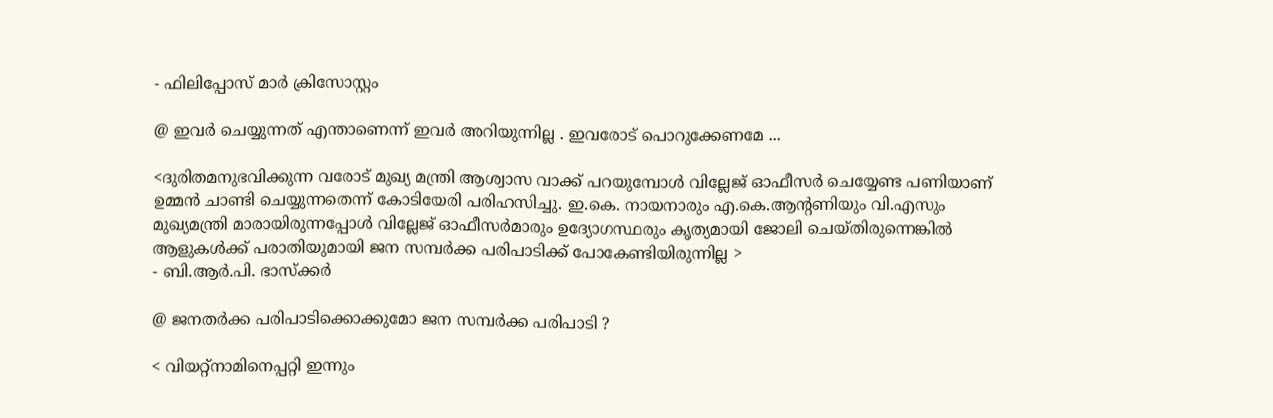- ഫിലിപ്പോസ് മാര്‍ ക്രിസോസ്റ്റം

@ ഇവര്‍ ചെയ്യുന്നത് എന്താണെന്ന് ഇവര്‍ അറിയുന്നില്ല . ഇവരോട് പൊറുക്കേണമേ ...

<ദുരിതമനുഭവിക്കുന്ന വരോട് മുഖ്യ മന്ത്രി ആശ്വാസ വാക്ക് പറയുമ്പോള്‍ വില്ലേജ് ഓഫീസര്‍ ചെയ്യേണ്ട പണിയാണ്
ഉമ്മന്‍ ചാണ്ടി ചെയ്യുന്നതെന്ന് കോടിയേരി പരിഹസിച്ചു. ഇ.കെ. നായനാരും എ.കെ.ആന്റണിയും വി.എസും
മുഖ്യമന്ത്രി മാരായിരുന്നപ്പോള്‍ വില്ലേജ് ഓഫീസര്‍മാരും ഉദ്യോഗസ്ഥരും കൃത്യമായി ജോലി ചെയ്തിരുന്നെങ്കില്‍
ആളുകള്‍ക്ക് പരാതിയുമായി ജന സമ്പര്‍ക്ക പരിപാടിക്ക് പോകേണ്ടിയിരുന്നില്ല >
- ബി.ആര്‍.പി. ഭാസ്ക്കര്‍

@ ജനതര്‍ക്ക പരിപാടിക്കൊക്കുമോ ജന സമ്പര്‍ക്ക പരിപാടി ?

< വിയറ്റ്നാമിനെപ്പറ്റി ഇന്നും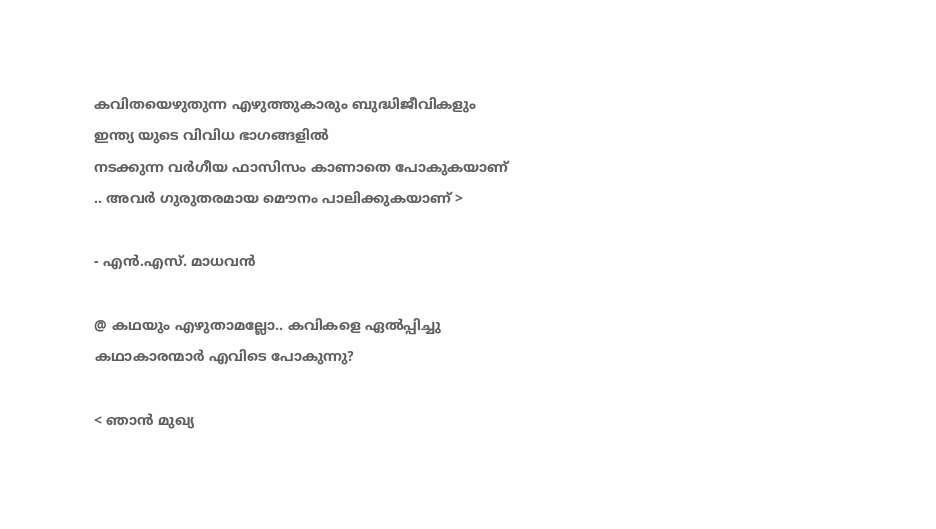കവിതയെഴുതുന്ന എഴുത്തുകാരും ബുദ്ധിജീവികളും ഇന്ത്യ യുടെ വിവിധ ഭാഗങ്ങളില്‍
നടക്കുന്ന വര്‍ഗീയ ഫാസിസം കാണാതെ പോകുകയാണ് .. അവര്‍ ഗുരുതരമായ മൌനം പാലിക്കുകയാണ് >

- എന്‍.എസ്. മാധവന്‍

@ കഥയും എഴുതാമല്ലോ.. കവികളെ ഏല്‍പ്പിച്ചു കഥാകാരന്മാര്‍ എവിടെ പോകുന്നു?

< ഞാന്‍ മുഖ്യ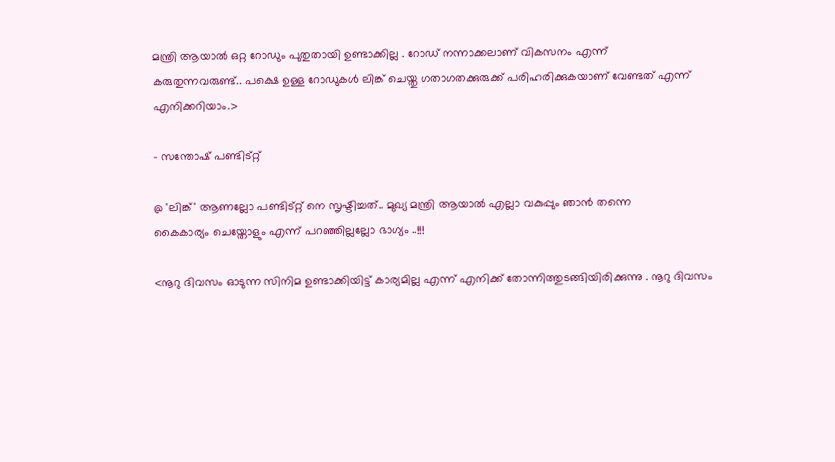മന്ത്രി ആയാല്‍ ഒറ്റ റോഡും പുതുതായി ഉണ്ടാക്കില്ല . റോഡ്‌ നന്നാക്കലാണ്‌ വികസനം എന്ന്
കരുതുന്നവരുണ്ട്.. പക്ഷെ ഉള്ള റോഡുകള്‍ ലിങ്ക് ചെയ്തു ഗതാഗതക്കുരുക്ക് പരിഹരിക്കുകയാണ് വേണ്ടത് എന്ന്
എനിക്കറിയാം.>

- സന്തോഷ്‌ പണ്ടിട്റ്റ്

@ 'ലിങ്ക്' ആണല്ലോ പണ്ടിട്റ്റ് നെ സൃഷ്ടിച്ചത്.. മുഖ്യ മന്ത്രി ആയാല്‍ എല്ലാ വകുപ്പും ഞാന്‍ തന്നെ
കൈകാര്യം ചെയ്തോളും എന്ന് പറഞ്ഞില്ലല്ലോ ഭാഗ്യം ..!!!

<നൂറു ദിവസം ഓടുന്ന സിനിമ ഉണ്ടാക്കിയിട്ട് കാര്യമില്ല എന്ന് എനിക്ക് തോന്നിത്തുടങ്ങിയിരിക്കുന്നു . നൂറു ദിവസം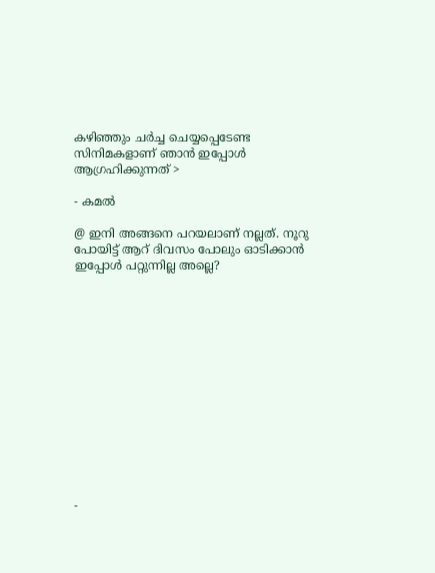കഴിഞ്ഞും ചര്‍ച്ച ചെയ്യപ്പെടേണ്ട സിനിമകളാണ് ഞാന്‍ ഇപ്പോള്‍ ആഗ്രഹിക്കുന്നത് >

- കമല്‍

@ ഇനി അങ്ങനെ പറയലാണ് നല്ലത്. നൂറു പോയിട്ട് ആറ് ദിവസം പോലും ഓടിക്കാന്‍ ഇപ്പോള്‍ പറ്റുന്നില്ല അല്ലെ?














-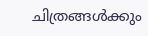ചിത്രങ്ങള്‍ക്കും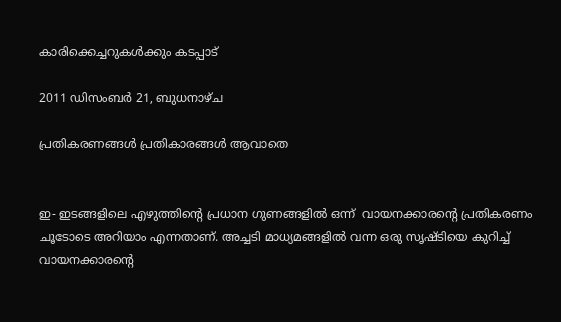കാരിക്കെച്ചറുകള്‍ക്കും കടപ്പാട്

2011 ഡിസംബർ 21, ബുധനാഴ്‌ച

പ്രതികരണങ്ങള്‍ പ്രതികാരങ്ങള്‍ ആവാതെ


ഇ- ഇടങ്ങളിലെ എഴുത്തിന്റെ പ്രധാന ഗുണങ്ങളില്‍ ഒന്ന്  വായനക്കാരന്റെ പ്രതികരണം ചൂടോടെ അറിയാം എന്നതാണ്. അച്ചടി മാധ്യമങ്ങളില്‍ വന്ന ഒരു സൃഷ്ടിയെ കുറിച്ച് വായനക്കാരന്റെ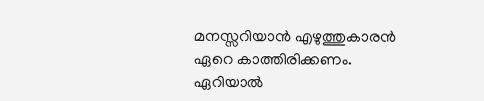മനസ്സറിയാന്‍ എഴുത്തുകാരന്‍ ഏറെ കാത്തിരിക്കണം. ഏറിയാല്‍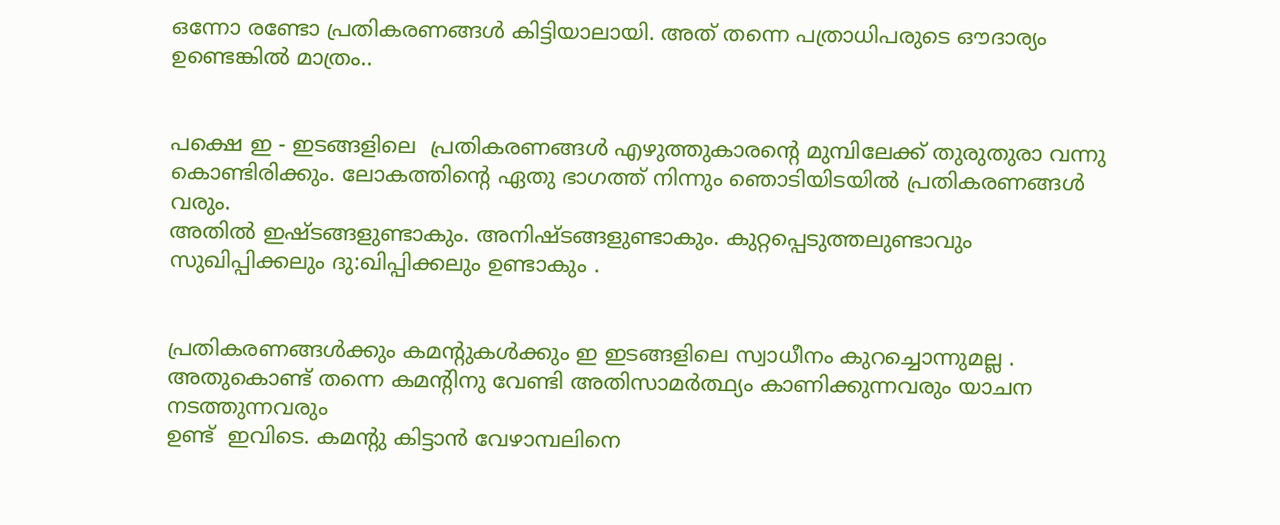ഒന്നോ രണ്ടോ പ്രതികരണങ്ങള്‍ കിട്ടിയാലായി. അത് തന്നെ പത്രാധിപരുടെ ഔദാര്യം ഉണ്ടെങ്കില്‍ മാത്രം..


പക്ഷെ ഇ - ഇടങ്ങളിലെ  പ്രതികരണങ്ങള്‍ എഴുത്തുകാരന്റെ മുമ്പിലേക്ക് തുരുതുരാ വന്നു കൊണ്ടിരിക്കും. ലോകത്തിന്റെ ഏതു ഭാഗത്ത്‌ നിന്നും ഞൊടിയിടയില്‍ പ്രതികരണങ്ങള്‍  വരും.
അതില്‍ ഇഷ്ടങ്ങളുണ്ടാകും. അനിഷ്ടങ്ങളുണ്ടാകും. കുറ്റപ്പെടുത്തലുണ്ടാവും സുഖിപ്പിക്കലും ദു:ഖിപ്പിക്കലും ഉണ്ടാകും .


പ്രതികരണങ്ങള്‍ക്കും കമന്റുകള്‍ക്കും ഇ ഇടങ്ങളിലെ സ്വാധീനം കുറച്ചൊന്നുമല്ല .
അതുകൊണ്ട് തന്നെ കമന്റിനു വേണ്ടി അതിസാമര്‍ത്ഥ്യം കാണിക്കുന്നവരും യാചന നടത്തുന്നവരും
ഉണ്ട്  ഇവിടെ. കമന്റു കിട്ടാന്‍ വേഴാമ്പലിനെ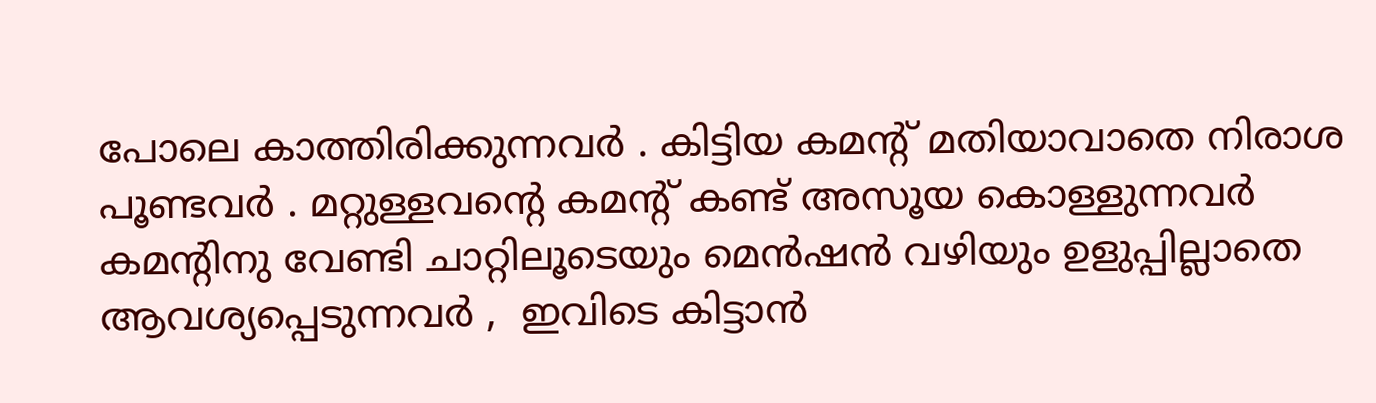പോലെ കാത്തിരിക്കുന്നവര്‍ . കിട്ടിയ കമന്റ് മതിയാവാതെ നിരാശ പൂണ്ടവര്‍ . മറ്റുള്ളവന്റെ കമന്റ് കണ്ട് അസൂയ കൊള്ളുന്നവര്‍ കമന്റിനു വേണ്ടി ചാറ്റിലൂടെയും മെന്‍ഷന്‍ വഴിയും ഉളുപ്പില്ലാതെ ആവശ്യപ്പെടുന്നവര്‍ ,  ഇവിടെ കിട്ടാന്‍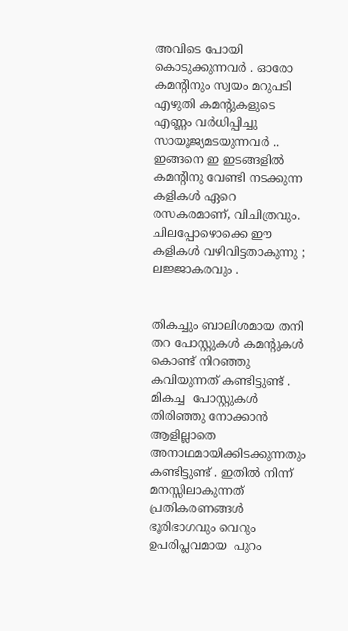അവിടെ പോയി കൊടുക്കുന്നവര്‍ . ഓരോ കമന്റിനും സ്വയം മറുപടി എഴുതി കമന്റുകളുടെ എണ്ണം വര്‍ധിപ്പിച്ചു സായൂജ്യമടയുന്നവര്‍ .. ഇങ്ങനെ ഇ ഇടങ്ങളില്‍  കമന്റിനു വേണ്ടി നടക്കുന്ന കളികള്‍ ഏറെ രസകരമാണ്, വിചിത്രവും. ചിലപ്പോഴൊക്കെ ഈ കളികള്‍ വഴിവിട്ടതാകുന്നു ; ലജ്ജാകരവും .


തികച്ചും ബാലിശമായ തനി തറ പോസ്റ്റുകള്‍ കമന്റുകള്‍ കൊണ്ട് നിറഞ്ഞു കവിയുന്നത് കണ്ടിട്ടുണ്ട് .
മികച്ച  പോസ്റ്റുകള്‍ തിരിഞ്ഞു നോക്കാന്‍ ആളില്ലാതെ അനാഥമായിക്കിടക്കുന്നതും കണ്ടിട്ടുണ്ട് . ഇതില്‍ നിന്ന് മനസ്സിലാകുന്നത്‌ പ്രതികരണങ്ങള്‍ ഭൂരിഭാഗവും വെറും ഉപരിപ്ലവമായ  പുറം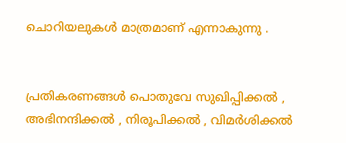ചൊറിയലുകള്‍ മാത്രമാണ് എന്നാകുന്നു .


പ്രതികരണങ്ങള്‍ പൊതുവേ സുഖിപ്പിക്കല്‍ , അഭിനന്ദിക്കല്‍ , നിരൂപിക്കല്‍ , വിമര്‍ശിക്കല്‍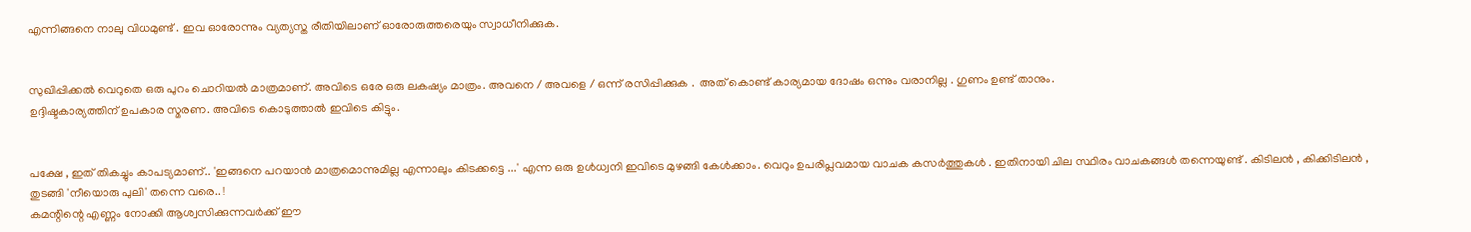എന്നിങ്ങനെ നാലു വിധമുണ്ട് . ഇവ ഓരോന്നും വ്യത്യസ്ത രീതിയിലാണ് ഓരോരുത്തരെയും സ്വാധീനിക്കുക.


സുഖിപ്പിക്കല്‍ വെറുതെ ഒരു പുറം ചൊറിയല്‍ മാത്രമാണ്. അവിടെ ഒരേ ഒരു ലകഷ്യം മാത്രം. അവനെ / അവളെ / ഒന്ന് രസിപ്പിക്കുക .  അത് കൊണ്ട് കാര്യമായ ദോഷം ഒന്നും വരാനില്ല . ഗുണം ഉണ്ട് താനും.
ഉദ്ദിഷ്ടകാര്യത്തിന് ഉപകാര സ്മരണ. അവിടെ കൊടുത്താല്‍ ഇവിടെ കിട്ടും.


പക്ഷേ , ഇത് തികച്ചും കാപട്യമാണ്.. 'ഇങ്ങനെ പറയാന്‍ മാത്രമൊന്നുമില്ല എന്നാലും കിടക്കട്ടെ ...' എന്ന ഒരു ഉള്‍ധ്വനി ഇവിടെ മുഴങ്ങി കേള്‍ക്കാം. വെറും ഉപരിപ്ലവമായ വാചക കസര്‍ത്തുകള്‍ . ഇതിനായി ചില സ്ഥിരം വാചകങ്ങള്‍ തന്നെയുണ്ട്‌ . കിടിലന്‍ , കിക്കിടിലന്‍ , തുടങ്ങി 'നീയൊരു പുലി' തന്നെ വരെ.. !
കമന്റിന്റെ എണ്ണം നോക്കി ആശ്വസിക്കുന്നവര്‍ക്ക് ഈ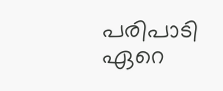പരിപാടി ഏറെ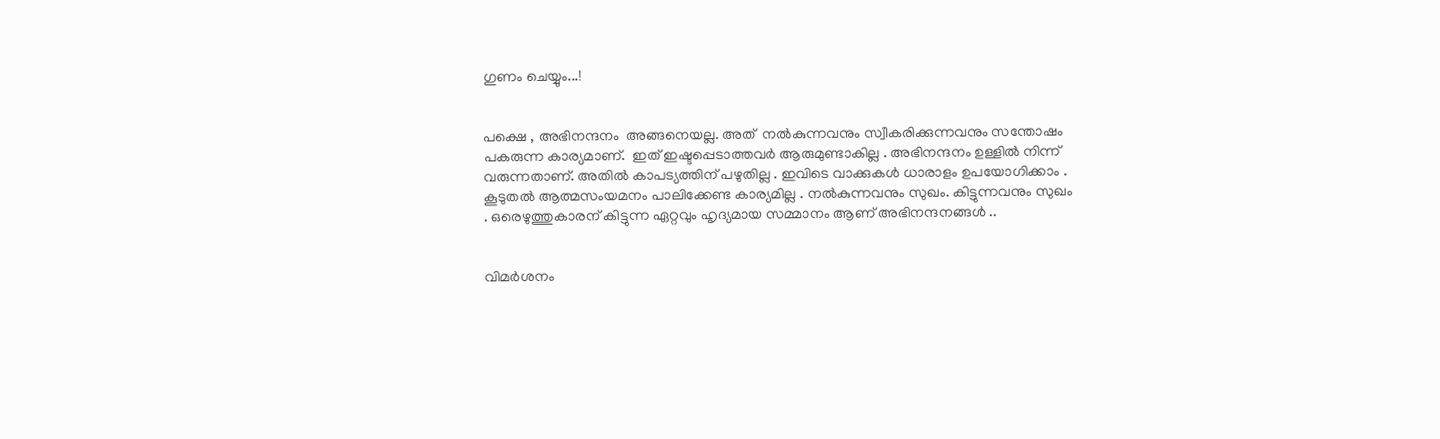ഗുണം ചെയ്യും...!


പക്ഷെ , അഭിനന്ദനം  അങ്ങനെയല്ല. അത്  നല്‍കുന്നവനും സ്വീകരിക്കുന്നവനും സന്തോഷം പകരുന്ന കാര്യമാണ്.  ഇത് ഇഷ്ടപ്പെടാത്തവര്‍ ആരുമുണ്ടാകില്ല . അഭിനന്ദനം ഉള്ളില്‍ നിന്ന് വരുന്നതാണ്. അതില്‍ കാപട്യത്തിന് പഴുതില്ല . ഇവിടെ വാക്കുകള്‍ ധാരാളം ഉപയോഗിക്കാം . കൂടുതല്‍ ആത്മസംയമനം പാലിക്കേണ്ട കാര്യമില്ല . നല്‍കുന്നവനും സുഖം. കിട്ടുന്നവനും സുഖം . ഒരെഴുത്തുകാരന് കിട്ടുന്ന ഏറ്റവും ഹൃദ്യമായ സമ്മാനം ആണ് അഭിനന്ദനങ്ങള്‍ ..


വിമര്‍ശനം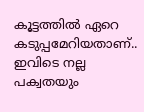കൂട്ടത്തില്‍ ഏറെ കടുപ്പമേറിയതാണ്‌.. ഇവിടെ നല്ല പക്വതയും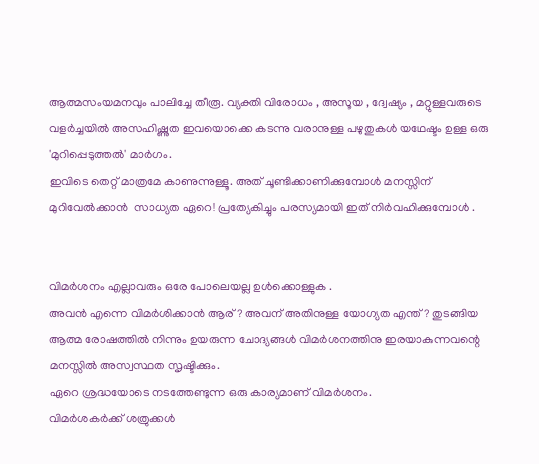ആത്മസംയമനവും പാലിച്ചേ തീരൂ. വ്യക്തി വിരോധം , അസൂയ , ദ്വേഷ്യം , മറ്റുള്ളവരുടെ വളര്‍ച്ചയില്‍ അസഹിഷ്ണുത ഇവയൊക്കെ കടന്നു വരാനുള്ള പഴുതുകള്‍ യഥേഷ്ടം ഉള്ള ഒരു 'മുറിപ്പെടുത്തല്‍' മാര്‍ഗം.
ഇവിടെ തെറ്റ് മാത്രമേ കാണുന്നുള്ളൂ. അത് ചൂണ്ടിക്കാണിക്കുമ്പോള്‍ മനസ്സിന് മുറിവേല്‍ക്കാന്‍  സാധ്യത ഏറെ! പ്രത്യേകിച്ചും പരസ്യമായി ഇത് നിര്‍വഹിക്കുമ്പോള്‍ .


വിമര്‍ശനം എല്ലാവരും ഒരേ പോലെയല്ല ഉള്‍ക്കൊള്ളുക .
അവന്‍ എന്നെ വിമര്‍ശിക്കാന്‍ ആര്? അവന് അതിനുള്ള യോഗ്യത എന്ത് ? തുടങ്ങിയ ആത്മ രോഷത്തില്‍ നിന്നും ഉയരുന്ന ചോദ്യങ്ങള്‍ വിമര്‍ശനത്തിനു ഇരയാകുന്നവന്റെ മനസ്സില്‍ അസ്വസ്ഥത സൃഷ്ടിക്കും.
ഏറെ ശ്രദ്ധയോടെ നടത്തേണ്ടുന്ന ഒരു കാര്യമാണ് വിമര്‍ശനം.
വിമര്‍ശകര്‍ക്ക് ശത്രുക്കള്‍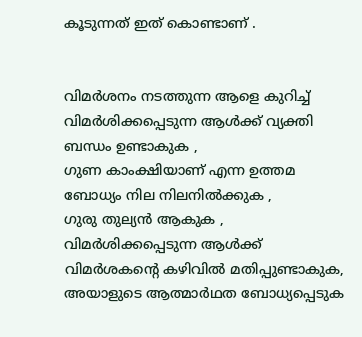കൂടുന്നത് ഇത് കൊണ്ടാണ് .


വിമര്‍ശനം നടത്തുന്ന ആളെ കുറിച്ച് വിമര്‍ശിക്കപ്പെടുന്ന ആള്‍ക്ക് വ്യക്തി ബന്ധം ഉണ്ടാകുക ,
ഗുണ കാംക്ഷിയാണ് എന്ന ഉത്തമ ബോധ്യം നില നിലനില്‍ക്കുക ,
ഗുരു തുല്യന്‍ ആകുക ,
വിമര്‍ശിക്കപ്പെടുന്ന ആള്‍ക്ക് വിമര്‍ശകന്റെ കഴിവില്‍ മതിപ്പുണ്ടാകുക,
അയാളുടെ ആത്മാര്‍ഥത ബോധ്യപ്പെടുക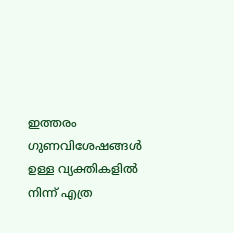ഇത്തരം ഗുണവിശേഷങ്ങള്‍ ഉള്ള വ്യക്തികളില്‍ നിന്ന് എത്ര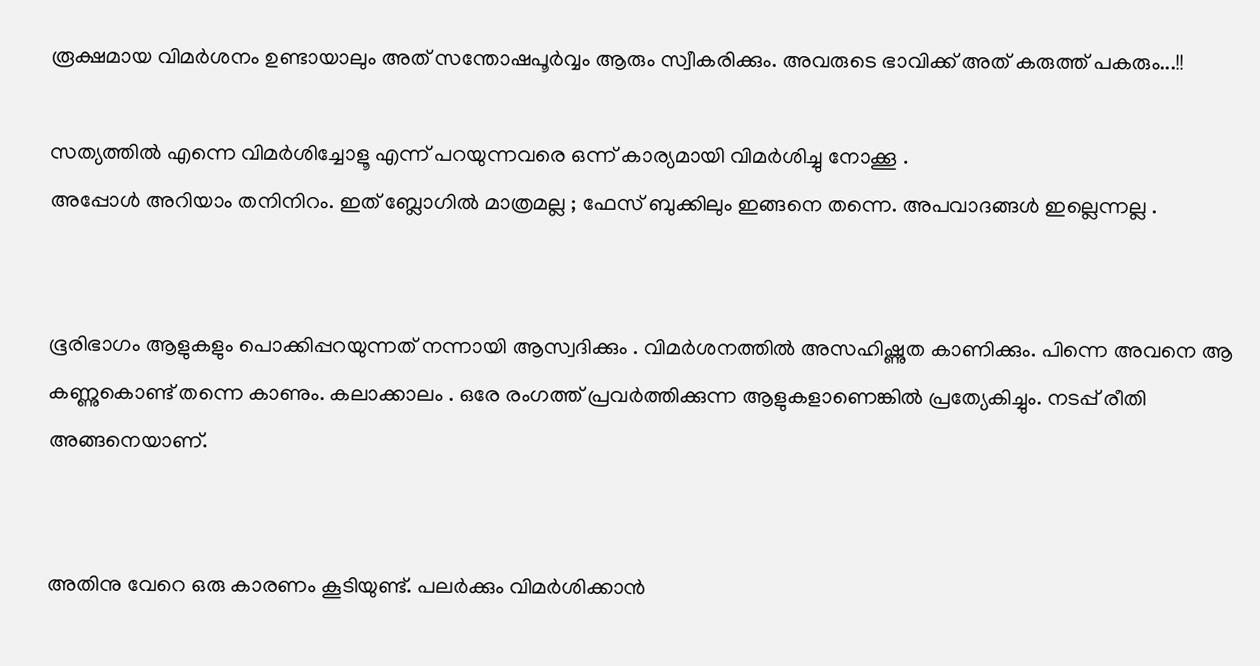രൂക്ഷമായ വിമര്‍ശനം ഉണ്ടായാലും അത് സന്തോഷപൂര്‍വ്വം ആരും സ്വീകരിക്കും. അവരുടെ ഭാവിക്ക് അത് കരുത്ത് പകരും...!!

സത്യത്തില്‍ എന്നെ വിമര്‍ശിച്ചോളൂ എന്ന് പറയുന്നവരെ ഒന്ന് കാര്യമായി വിമര്‍ശിച്ചു നോക്കൂ .
അപ്പോള്‍ അറിയാം തനിനിറം. ഇത് ബ്ലോഗില്‍ മാത്രമല്ല ; ഫേസ് ബുക്കിലും ഇങ്ങനെ തന്നെ. അപവാദങ്ങള്‍ ഇല്ലെന്നല്ല .


ഭൂരിഭാഗം ആളുകളും പൊക്കിപ്പറയുന്നത് നന്നായി ആസ്വദിക്കും . വിമര്‍ശനത്തില്‍ അസഹിഷ്ണുത കാണിക്കും. പിന്നെ അവനെ ആ കണ്ണുകൊണ്ട് തന്നെ കാണും. കലാക്കാലം . ഒരേ രംഗത്ത്‌ പ്രവര്‍ത്തിക്കുന്ന ആളുകളാണെങ്കില്‍ പ്രത്യേകിച്ചും. നടപ്പ് രീതി അങ്ങനെയാണ്.


അതിനു വേറെ ഒരു കാരണം കൂടിയുണ്ട്. പലര്‍ക്കും വിമര്‍ശിക്കാന്‍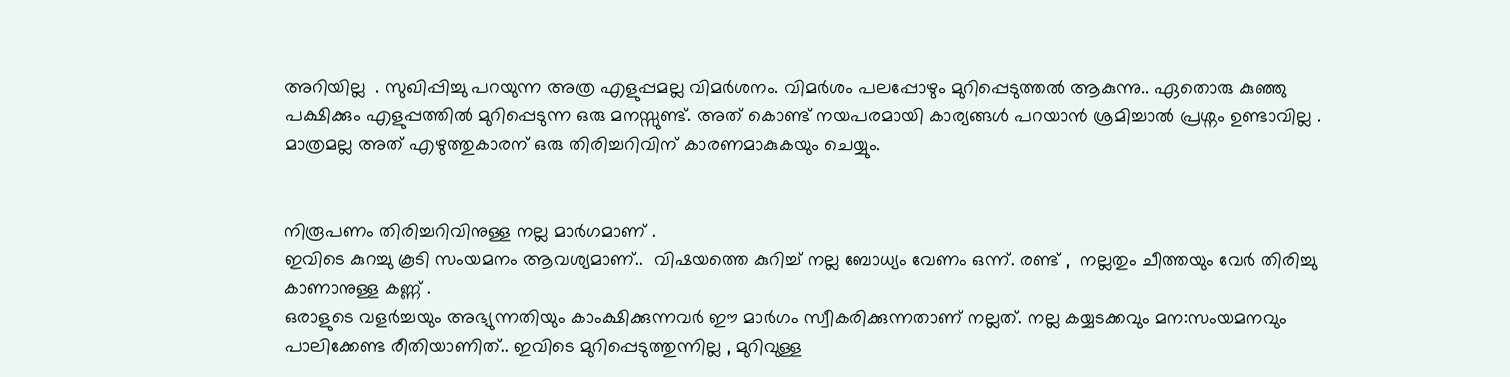അറിയില്ല  . സുഖിപ്പിച്ചു പറയുന്ന അത്ര എളുപ്പമല്ല വിമര്‍ശനം. വിമര്‍ശം പലപ്പോഴും മുറിപ്പെടുത്തല്‍ ആകുന്നു.. ഏതൊരു കുഞ്ഞു പക്ഷിക്കും എളുപ്പത്തില്‍ മുറിപ്പെടുന്ന ഒരു മനസ്സുണ്ട്. അത് കൊണ്ട് നയപരമായി കാര്യങ്ങള്‍ പറയാന്‍ ശ്രമിച്ചാല്‍ പ്രശ്നം ഉണ്ടാവില്ല . മാത്രമല്ല അത് എഴുത്തുകാരന് ഒരു തിരിച്ചറിവിന് കാരണമാകുകയും ചെയ്യും.


നിരൂപണം തിരിച്ചറിവിനുള്ള നല്ല മാര്‍ഗമാണ് .
ഇവിടെ കുറച്ചു കൂടി സംയമനം ആവശ്യമാണ്‌..  വിഷയത്തെ കുറിച്ച് നല്ല ബോധ്യം വേണം ഒന്ന്. രണ്ട് ,  നല്ലതും ചീത്തയും വേര്‍ തിരിച്ചു കാണാനുള്ള കണ്ണ് .
ഒരാളുടെ വളര്‍ച്ചയും അഭ്യുന്നതിയും കാംക്ഷിക്കുന്നവര്‍ ഈ മാര്‍ഗം സ്വീകരിക്കുന്നതാണ് നല്ലത്. നല്ല കയ്യടക്കവും മന:സംയമനവും പാലിക്കേണ്ട രീതിയാണിത്.. ഇവിടെ മുറിപ്പെടുത്തുന്നില്ല , മുറിവുള്ള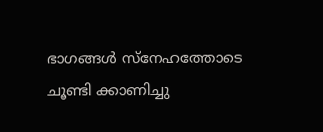ഭാഗങ്ങള്‍ സ്നേഹത്തോടെ ചൂണ്ടി ക്കാണിച്ചു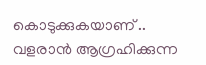കൊടുക്കുകയാണ് .. വളരാന്‍ ആഗ്രഹിക്കുന്ന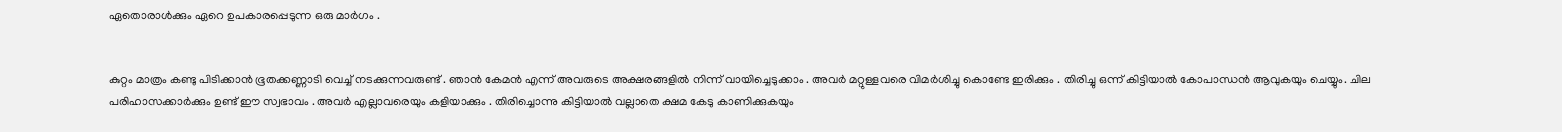ഏതൊരാള്‍ക്കും ഏറെ ഉപകാരപ്പെടുന്ന ഒരു മാര്‍ഗം .


കുറ്റം മാത്രം കണ്ടു പിടിക്കാന്‍ ഭൂതക്കണ്ണാടി വെച്ച് നടക്കുന്നവരുണ്ട് . ഞാന്‍ കേമന്‍ എന്ന് അവരുടെ അക്ഷരങ്ങളില്‍ നിന്ന് വായിച്ചെടുക്കാം . അവര്‍ മറ്റുള്ളവരെ വിമര്‍ശിച്ചു കൊണ്ടേ ഇരിക്കും . തിരിച്ചു ഒന്ന് കിട്ടിയാല്‍ കോപാന്ധന്‍ ആവുകയും ചെയ്യും. ചില പരിഹാസക്കാര്‍ക്കും ഉണ്ട് ഈ സ്വഭാവം . അവര്‍ എല്ലാവരെയും കളിയാക്കും . തിരിച്ചൊന്നു കിട്ടിയാല്‍ വല്ലാതെ ക്ഷമ കേടു കാണിക്കുകയും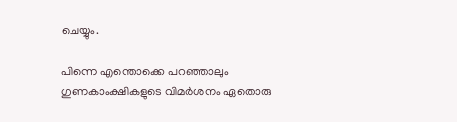ചെയ്യും.

പിന്നെ എന്തൊക്കെ പറഞ്ഞാലും ഗുണകാംക്ഷികളുടെ വിമര്‍ശനം ഏതൊരു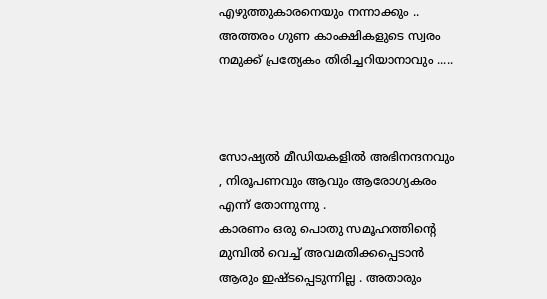എഴുത്തുകാരനെയും നന്നാക്കും .. അത്തരം ഗുണ കാംക്ഷികളുടെ സ്വരം നമുക്ക് പ്രത്യേകം തിരിച്ചറിയാനാവും .....



സോഷ്യല്‍ മീഡിയകളില്‍ അഭിനന്ദനവും , നിരൂപണവും ആവും ആരോഗ്യകരം എന്ന് തോന്നുന്നു .
കാരണം ഒരു പൊതു സമൂഹത്തിന്റെ മുമ്പില്‍ വെച്ച് അവമതിക്കപ്പെടാന്‍ ആരും ഇഷ്ടപ്പെടുന്നില്ല . അതാരും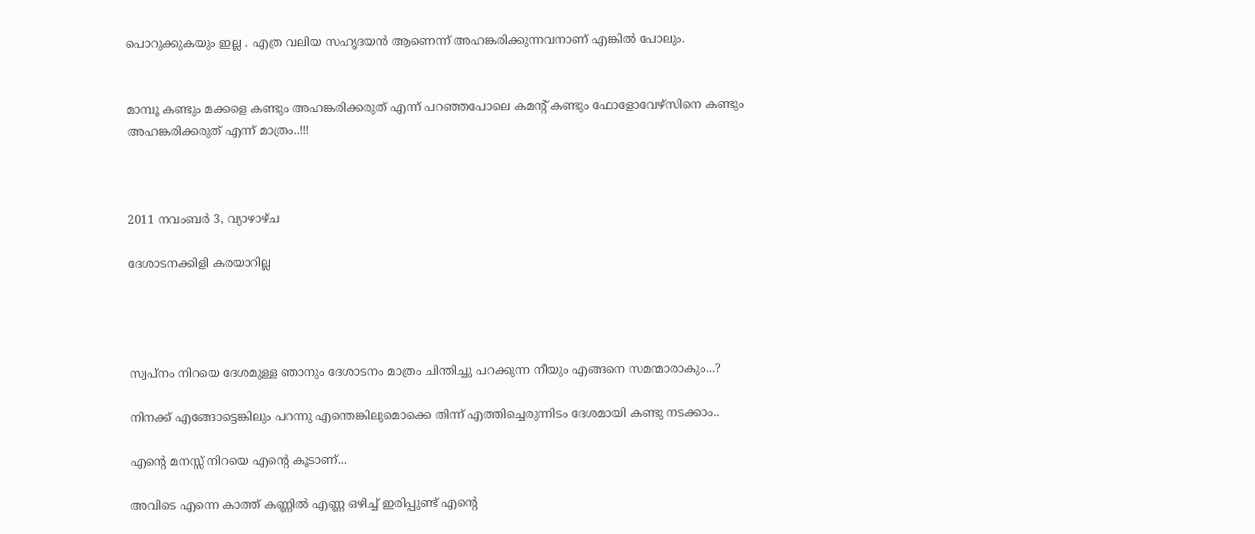പൊറുക്കുകയും ഇല്ല . എത്ര വലിയ സഹൃദയന്‍ ആണെന്ന് അഹങ്കരിക്കുന്നവനാണ് എങ്കില്‍ പോലും.


മാമ്പൂ കണ്ടും മക്കളെ കണ്ടും അഹങ്കരിക്കരുത് എന്ന് പറഞ്ഞപോലെ കമന്റ് കണ്ടും ഫോളോവേഴ്സിനെ കണ്ടും അഹങ്കരിക്കരുത് എന്ന് മാത്രം..!!!



2011 നവംബർ 3, വ്യാഴാഴ്‌ച

ദേശാടനക്കിളി കരയാറില്ല




സ്വപ്നം നിറയെ ദേശമുള്ള ഞാനും ദേശാടനം മാത്രം ചിന്തിച്ചു പറക്കുന്ന നീയും എങ്ങനെ സമന്മാരാകും...?

നിനക്ക് എങ്ങോട്ടെങ്കിലും പറന്നു എന്തെങ്കിലുമൊക്കെ തിന്ന് എത്തിച്ചെരുന്നിടം ദേശമായി കണ്ടു നടക്കാം..

എന്റെ മനസ്സ് നിറയെ എന്റെ കൂടാണ്...

അവിടെ എന്നെ കാത്ത് കണ്ണില്‍ എണ്ണ ഒഴിച്ച് ഇരിപ്പുണ്ട് എന്റെ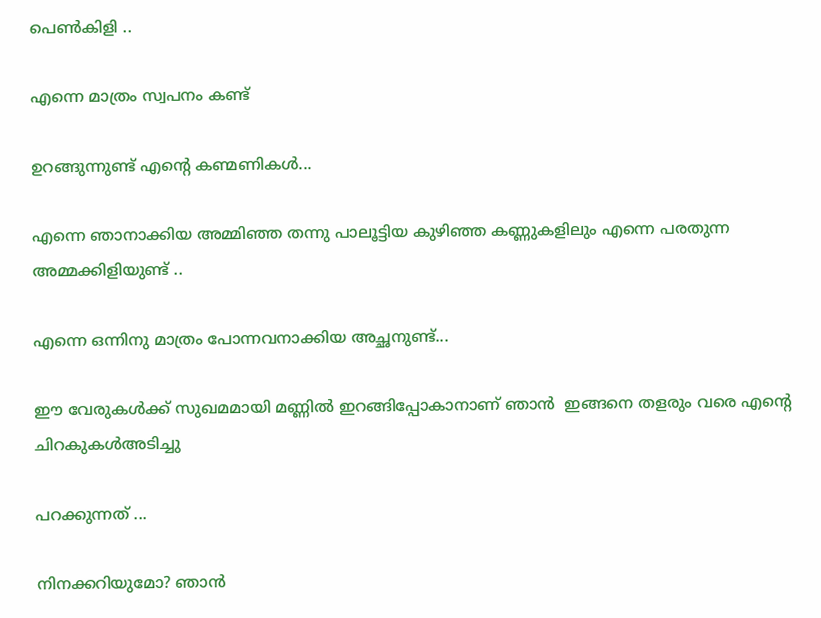പെണ്‍കിളി ..

എന്നെ മാത്രം സ്വപനം കണ്ട്

ഉറങ്ങുന്നുണ്ട് എന്റെ കണ്മണികള്‍...

എന്നെ ഞാനാക്കിയ അമ്മിഞ്ഞ തന്നു പാലൂട്ടിയ കുഴിഞ്ഞ കണ്ണുകളിലും എന്നെ പരതുന്ന  അമ്മക്കിളിയുണ്ട് ..

എന്നെ ഒന്നിനു മാത്രം പോന്നവനാക്കിയ അച്ഛനുണ്ട്‌...

ഈ വേരുകള്‍ക്ക് സുഖമമായി മണ്ണില്‍ ഇറങ്ങിപ്പോകാനാണ് ഞാന്‍  ഇങ്ങനെ തളരും വരെ എന്റെ ചിറകുകള്‍അടിച്ചു

പറക്കുന്നത് ...

നിനക്കറിയുമോ? ഞാന്‍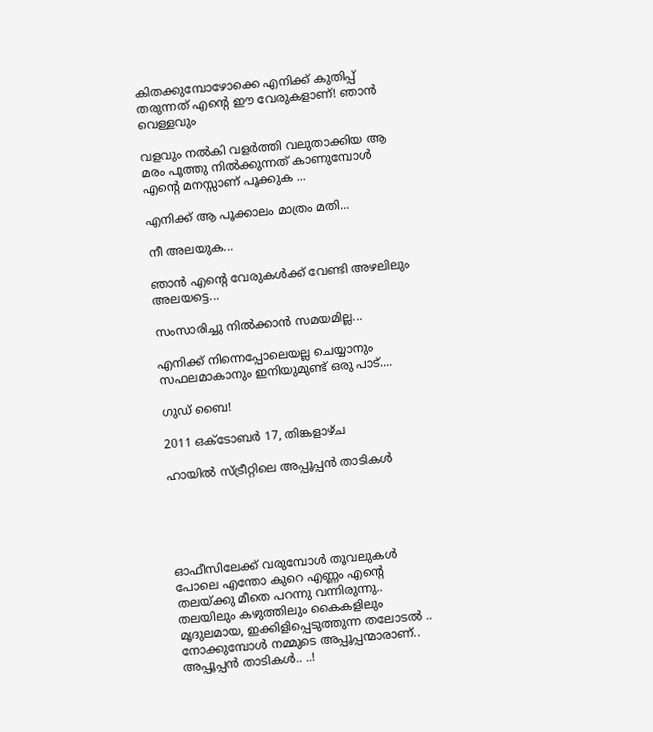കിതക്കുമ്പോഴോക്കെ എനിക്ക് കുതിപ്പ് തരുന്നത് എന്റെ ഈ വേരുകളാണ്! ഞാന്‍ വെള്ളവും

വളവും നല്‍കി വളര്‍ത്തി വലുതാക്കിയ ആ മരം പൂത്തു നില്‍ക്കുന്നത് കാണുമ്പോള്‍ എന്റെ മനസ്സാണ് പൂക്കുക ...

എനിക്ക് ആ പൂക്കാലം മാത്രം മതി...

നീ അലയുക...

ഞാന്‍ എന്റെ വേരുകള്‍ക്ക് വേണ്ടി അഴലിലും അലയട്ടെ...

സംസാരിച്ചു നില്‍ക്കാന്‍ സമയമില്ല...

എനിക്ക് നിന്നെപ്പോലെയല്ല ചെയ്യാനും സഫലമാകാനും ഇനിയുമുണ്ട് ഒരു പാട്....

ഗുഡ് ബൈ!

2011 ഒക്‌ടോബർ 17, തിങ്കളാഴ്‌ച

ഹായില്‍ സ്ട്രീറ്റിലെ അപ്പൂപ്പന്‍ താടികള്‍





ഓഫീസിലേക്ക് വരുമ്പോള്‍ തൂവലുകള്‍ പോലെ എന്തോ കുറെ എണ്ണം എന്റെ തലയ്ക്കു മീതെ പറന്നു വന്നിരുന്നു..
തലയിലും കഴുത്തിലും കൈകളിലും മൃദുലമായ, ഇക്കിളിപ്പെടുത്തുന്ന തലോടല്‍ ..
നോക്കുമ്പോള്‍ നമ്മുടെ അപ്പൂപ്പന്മാരാണ്..
അപ്പൂപ്പന്‍ താടികള്‍.. ..!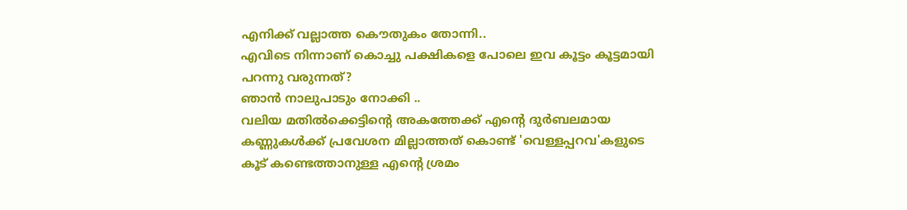എനിക്ക് വല്ലാത്ത കൌതുകം തോന്നി..
എവിടെ നിന്നാണ് കൊച്ചു പക്ഷികളെ പോലെ ഇവ കൂട്ടം കൂട്ടമായി പറന്നു വരുന്നത്?
ഞാന്‍ നാലുപാടും നോക്കി ..
വലിയ മതില്‍ക്കെട്ടിന്റെ അകത്തേക്ക് എന്റെ ദുര്‍ബലമായ കണ്ണുകള്‍ക്ക്‌ പ്രവേശന മില്ലാത്തത് കൊണ്ട് 'വെള്ളപ്പറവ'കളുടെ കൂട് കണ്ടെത്താനുള്ള എന്റെ ശ്രമം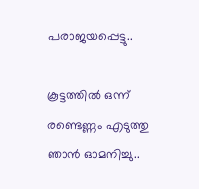പരാജയപ്പെട്ടു..

കൂട്ടത്തില്‍ ഒന്ന് രണ്ടെണ്ണം എടുത്തു ഞാന്‍ ഓമനിച്ചു..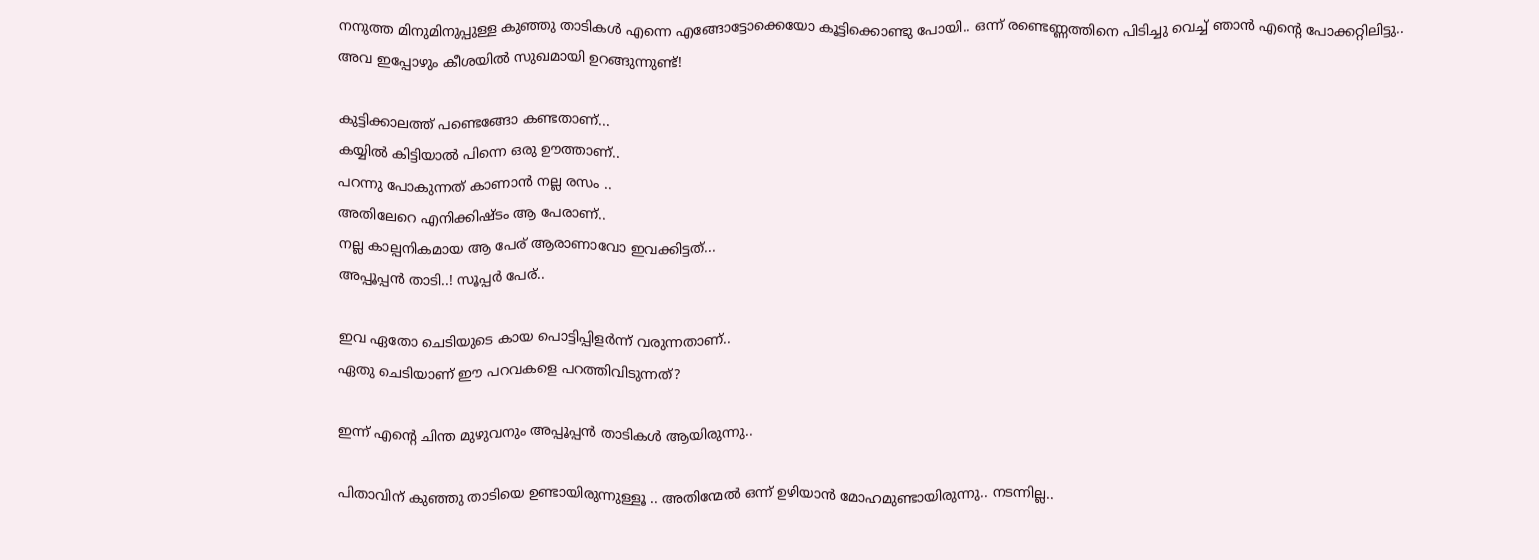നനുത്ത മിനുമിനുപ്പുള്ള കുഞ്ഞു താടികള്‍ എന്നെ എങ്ങോട്ടോക്കെയോ കൂട്ടിക്കൊണ്ടു പോയി.. ഒന്ന് രണ്ടെണ്ണത്തിനെ പിടിച്ചു വെച്ച് ഞാന്‍ എന്റെ പോക്കറ്റിലിട്ടു..
അവ ഇപ്പോഴും കീശയില്‍ സുഖമായി ഉറങ്ങുന്നുണ്ട്‌!

കുട്ടിക്കാലത്ത് പണ്ടെങ്ങോ കണ്ടതാണ്...
കയ്യില്‍ കിട്ടിയാല്‍ പിന്നെ ഒരു ഊത്താണ്..
പറന്നു പോകുന്നത് കാണാന്‍ നല്ല രസം ..
അതിലേറെ എനിക്കിഷ്ടം ആ പേരാണ്..
നല്ല കാല്പനികമായ ആ പേര് ആരാണാവോ ഇവക്കിട്ടത്...
അപ്പൂപ്പന്‍ താടി..! സൂപ്പര്‍ പേര്..

ഇവ ഏതോ ചെടിയുടെ കായ പൊട്ടിപ്പിളര്‍ന്ന് വരുന്നതാണ്..
ഏതു ചെടിയാണ് ഈ പറവകളെ പറത്തിവിടുന്നത്?

ഇന്ന് എന്റെ ചിന്ത മുഴുവനും അപ്പൂപ്പന്‍ താടികള്‍ ആയിരുന്നു..

പിതാവിന് കുഞ്ഞു താടിയെ ഉണ്ടായിരുന്നുള്ളൂ .. അതിന്മേല്‍ ഒന്ന് ഉഴിയാന്‍ മോഹമുണ്ടായിരുന്നു.. നടന്നില്ല..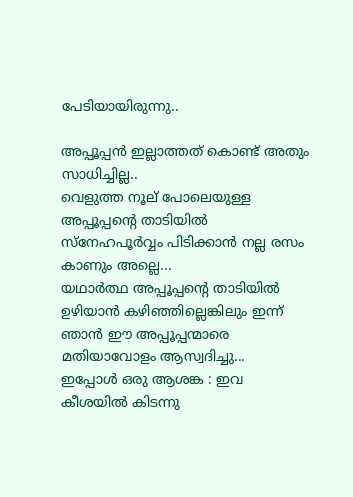പേടിയായിരുന്നു..

അപ്പൂപ്പന്‍ ഇല്ലാത്തത് കൊണ്ട് അതും സാധിച്ചില്ല..
വെളുത്ത നൂല് പോലെയുള്ള അപ്പൂപ്പന്റെ താടിയില്‍ സ്നേഹപൂര്‍വ്വം പിടിക്കാന്‍ നല്ല രസം കാണും അല്ലെ...
യഥാര്‍ത്ഥ അപ്പൂപ്പന്റെ താടിയില്‍ ഉഴിയാന്‍ കഴിഞ്ഞില്ലെങ്കിലും ഇന്ന് ഞാന്‍ ഈ അപ്പൂപ്പന്മാരെ മതിയാവോളം ആസ്വദിച്ചു...
ഇപ്പോള്‍ ഒരു ആശങ്ക : ഇവ കീശയില്‍ കിടന്നു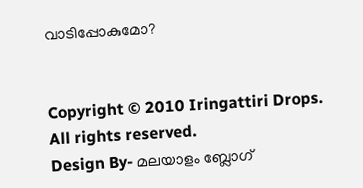വാടിപ്പോകുമോ?


Copyright © 2010 Iringattiri Drops. All rights reserved.
Design By- മലയാളം ബ്ലോഗ്‌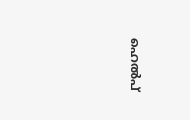ഹെല്‍പ്